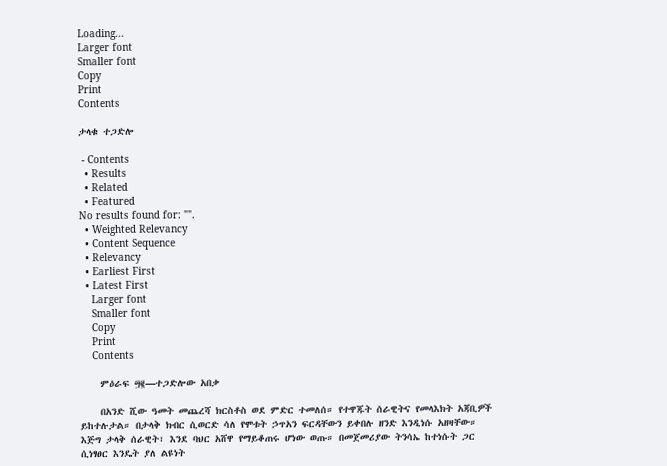Loading...
Larger font
Smaller font
Copy
Print
Contents

ታላቁ ተጋድሎ

 - Contents
  • Results
  • Related
  • Featured
No results found for: "".
  • Weighted Relevancy
  • Content Sequence
  • Relevancy
  • Earliest First
  • Latest First
    Larger font
    Smaller font
    Copy
    Print
    Contents

    ምዕራፍ ፵፪—ተጋድሎው አበቃ

    በአንድ ሺው ዓመት መጨረሻ ክርስቶስ ወደ ምድር ተመለሰ። የተዋጁት ሰራዊትና የመላእክት አጃቢዎች ይከተሉታል። በታላቅ ክብር ሲወርድ ሳለ የሞቱት ኃጥአን ፍርዳቸውን ይቀበሉ ዘንድ እንዲነሱ አዘዛቸው። እጅግ ታላቅ ሰራዊት፣ እንደ ባህር አሸዋ የማይቆጠሩ ሆነው ወጡ። በመጀመሪያው ትንሳኤ ከተነሱት ጋር ሲነፃፀር እንዴት ያለ ልዩነት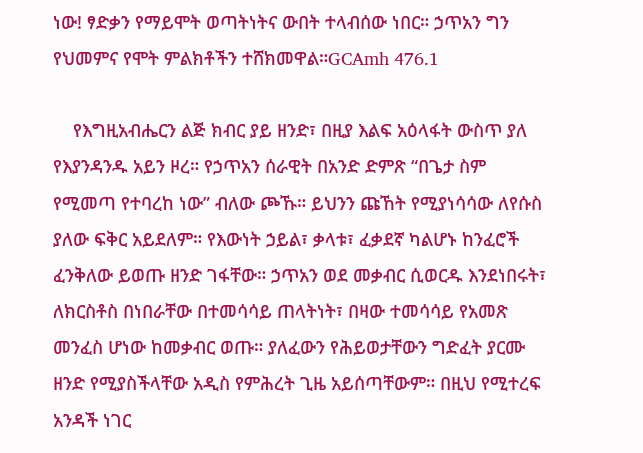ነው! ፃድቃን የማይሞት ወጣትነትና ውበት ተላብሰው ነበር። ኃጥአን ግን የህመምና የሞት ምልክቶችን ተሸክመዋል።GCAmh 476.1

    የእግዚአብሔርን ልጅ ክብር ያይ ዘንድ፣ በዚያ እልፍ አዕላፋት ውስጥ ያለ የእያንዳንዱ አይን ዞረ። የኃጥአን ሰራዊት በአንድ ድምጽ “በጌታ ስም የሚመጣ የተባረከ ነው” ብለው ጮኹ። ይህንን ጩኸት የሚያነሳሳው ለየሱስ ያለው ፍቅር አይደለም። የእውነት ኃይል፣ ቃላቱ፣ ፈቃደኛ ካልሆኑ ከንፈሮች ፈንቅለው ይወጡ ዘንድ ገፋቸው። ኃጥአን ወደ መቃብር ሲወርዱ እንደነበሩት፣ ለክርስቶስ በነበራቸው በተመሳሳይ ጠላትነት፣ በዛው ተመሳሳይ የአመጽ መንፈስ ሆነው ከመቃብር ወጡ። ያለፈውን የሕይወታቸውን ግድፈት ያርሙ ዘንድ የሚያስችላቸው አዲስ የምሕረት ጊዜ አይሰጣቸውም። በዚህ የሚተረፍ አንዳች ነገር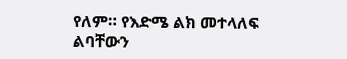የለም። የእድሜ ልክ መተላለፍ ልባቸውን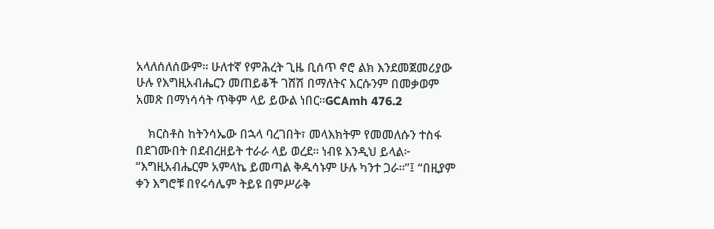አላለሰለሰውም። ሁለተኛ የምሕረት ጊዜ ቢሰጥ ኖሮ ልክ እንደመጀመሪያው ሁሉ የእግዚአብሔርን መጠይቆች ገሸሽ በማለትና እርሱንም በመቃወም አመጽ በማነሳሳት ጥቅም ላይ ይውል ነበር።GCAmh 476.2

    ክርስቶስ ከትንሳኤው በኋላ ባረገበት፣ መላእክትም የመመለሱን ተስፋ በደገሙበት በደብረዘይት ተራራ ላይ ወረደ። ነብዩ እንዲህ ይላል፦ “እግዚአብሔርም አምላኬ ይመጣል ቅዱሳኑም ሁሉ ካንተ ጋራ።”፤ “በዚያም ቀን እግሮቹ በየሩሳሌም ትይዩ በምሥራቅ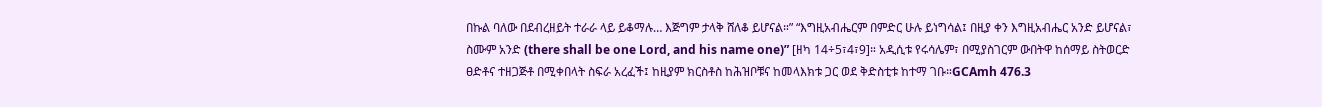በኩል ባለው በደብረዘይት ተራራ ላይ ይቆማሉ… እጅግም ታላቅ ሸለቆ ይሆናል።” “እግዚአብሔርም በምድር ሁሉ ይነግሳል፤ በዚያ ቀን እግዚአብሔር አንድ ይሆናል፣ ስሙም አንድ (there shall be one Lord, and his name one)” [ዘካ 14÷5፣4፣9]። አዲሲቱ የሩሳሌም፣ በሚያስገርም ውበትዋ ከሰማይ ስትወርድ ፀድቶና ተዘጋጅቶ በሚቀበላት ስፍራ አረፈች፤ ከዚያም ክርስቶስ ከሕዝቦቹና ከመላእክቱ ጋር ወደ ቅድስቲቱ ከተማ ገቡ።GCAmh 476.3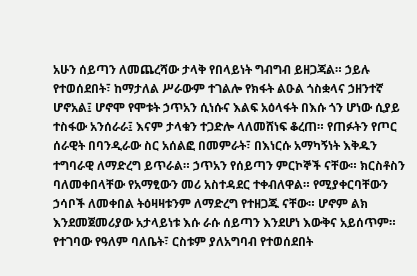አሁን ሰይጣን ለመጨረሻው ታላቅ የበላይነት ግብግብ ይዘጋጃል። ኃይሉ የተወሰደበት፣ ከማታለል ሥራውም ተገልሎ የክፋት ልዑል ጎስቋላና ኃዘንተኛ ሆኖአል፤ ሆኖሞ የሞቱት ኃጥአን ሲነሱና እልፍ አዕላፋት በእሱ ጎን ሆነው ሲያይ ተስፋው አንሰራራ፤ እናም ታላቁን ተጋድሎ ላለመሸነፍ ቆረጠ። የጠፉትን የጦር ሰራዊት በባንዲራው ስር አሰልፎ በመምራት፣ በእነርሱ አማካኝነት እቅዱን ተግባራዊ ለማድረግ ይጥራል። ኃጥአን የሰይጣን ምርኮኞች ናቸው። ክርስቶስን ባለመቀበላቸው የአማፂውን መሪ አስተዳደር ተቀብለዋል። የሚያቀርባቸውን ኃሳቦች ለመቀበል ትዕዛዛቱንም ለማድረግ የተዘጋጁ ናቸው። ሆኖም ልክ እንደመጀመሪያው አታላይነቱ እሱ ራሱ ሰይጣን እንደሆነ እውቅና አይሰጥም። የተገባው የዓለም ባለቤት፣ ርስቱም ያለአግባብ የተወሰደበት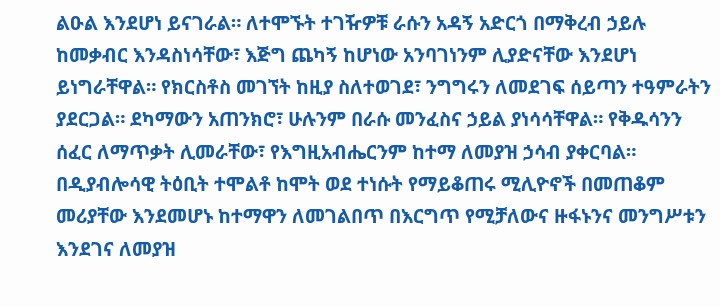ልዑል እንደሆነ ይናገራል። ለተሞኙት ተገዥዎቹ ራሱን አዳኝ አድርጎ በማቅረብ ኃይሉ ከመቃብር እንዳስነሳቸው፣ እጅግ ጨካኝ ከሆነው አንባገነንም ሊያድናቸው እንደሆነ ይነግራቸዋል። የክርስቶስ መገኘት ከዚያ ስለተወገደ፣ ንግግሩን ለመደገፍ ሰይጣን ተዓምራትን ያደርጋል። ደካማውን አጠንክሮ፣ ሁሉንም በራሱ መንፈስና ኃይል ያነሳሳቸዋል። የቅዱሳንን ሰፈር ለማጥቃት ሊመራቸው፣ የእግዚአብሔርንም ከተማ ለመያዝ ኃሳብ ያቀርባል። በዲያብሎሳዊ ትዕቢት ተሞልቶ ከሞት ወደ ተነሱት የማይቆጠሩ ሚሊዮኖች በመጠቆም መሪያቸው እንደመሆኑ ከተማዋን ለመገልበጥ በእርግጥ የሚቻለውና ዙፋኑንና መንግሥቱን እንደገና ለመያዝ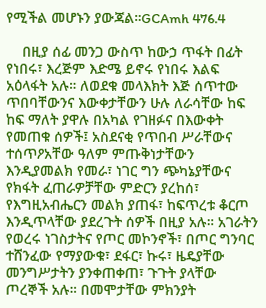የሚችል መሆኑን ያውጃል።GCAmh 476.4

    በዚያ ሰፊ መንጋ ውስጥ ከውኃ ጥፋት በፊት የነበሩ፣ እረጅም እድሜ ይኖሩ የነበሩ እልፍ አዕላፋት አሉ። ለወደቁ መላእክት እጅ ሰጥተው ጥበባቸውንና እውቀታቸውን ሁሉ ለራሳቸው ከፍ ከፍ ማለት ያዋሉ በአካል የገዘፉና በእውቀት የመጠቁ ሰዎች፤ አስደናቂ የጥበብ ሥራቸውና ተሰጥዖአቸው ዓለም ምጡቅነታቸውን እንዲያመልክ የመራ፣ ነገር ግን ጭካኔያቸውና የክፋት ፈጠራዎቻቸው ምድርን ያረከሰ፣ የእግዚአብሔርን መልክ ያጠፋ፣ ከፍጥረቱ ቆርጦ እንዲጥላቸው ያደረጉት ሰዎች በዚያ አሉ። አገራትን የወረሩ ነገስታትና የጦር መኮንኖች፣ በጦር ግንባር ተሸንፈው የማያውቁ፣ ደፋር፣ ኩሩ፣ ዜዴያቸው መንግሥታትን ያንቀጠቀጠ፣ ጉጉት ያላቸው ጦረኞች አሉ። በመሞታቸው ምክንያት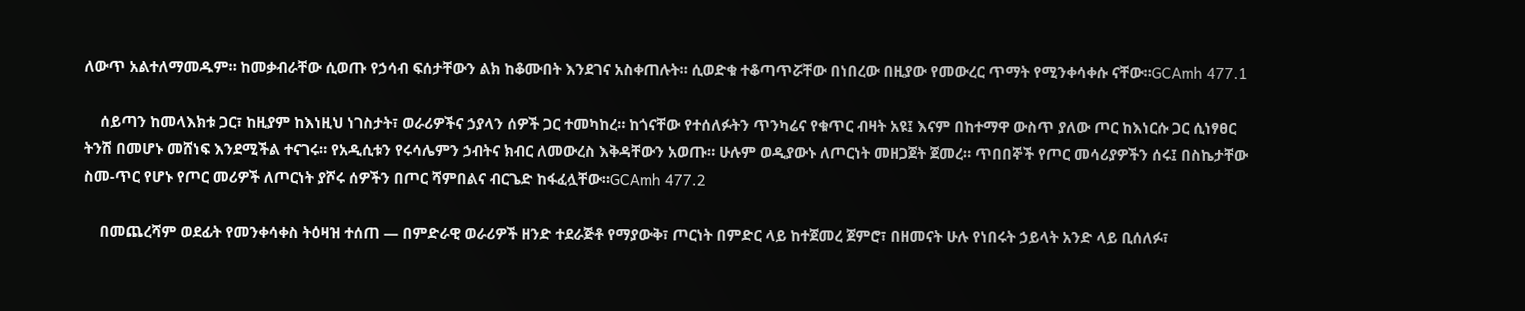ለውጥ አልተለማመዱም። ከመቃብራቸው ሲወጡ የኃሳብ ፍሰታቸውን ልክ ከቆሙበት እንደገና አስቀጠሉት። ሲወድቁ ተቆጣጥሯቸው በነበረው በዚያው የመውረር ጥማት የሚንቀሳቀሱ ናቸው።GCAmh 477.1

    ሰይጣን ከመላእክቱ ጋር፣ ከዚያም ከእነዚህ ነገስታት፣ ወራሪዎችና ኃያላን ሰዎች ጋር ተመካከረ። ከጎናቸው የተሰለፉትን ጥንካሬና የቁጥር ብዛት አዩ፤ እናም በከተማዋ ውስጥ ያለው ጦር ከእነርሱ ጋር ሲነፃፀር ትንሽ በመሆኑ መሸነፍ እንደሚችል ተናገሩ። የአዲሲቱን የሩሳሌምን ኃብትና ክብር ለመውረስ እቅዳቸውን አወጡ። ሁሉም ወዲያውኑ ለጦርነት መዘጋጀት ጀመረ። ጥበበኞች የጦር መሳሪያዎችን ሰሩ፤ በስኬታቸው ስመ-ጥር የሆኑ የጦር መሪዎች ለጦርነት ያሾሩ ሰዎችን በጦር ሻምበልና ብርጌድ ከፋፈሏቸው።GCAmh 477.2

    በመጨረሻም ወደፊት የመንቀሳቀስ ትዕዛዝ ተሰጠ — በምድራዊ ወራሪዎች ዘንድ ተደራጅቶ የማያውቅ፣ ጦርነት በምድር ላይ ከተጀመረ ጀምሮ፣ በዘመናት ሁሉ የነበሩት ኃይላት አንድ ላይ ቢሰለፉ፣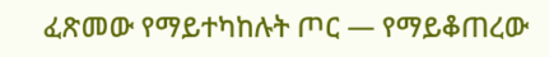ፈጽመው የማይተካከሉት ጦር — የማይቆጠረው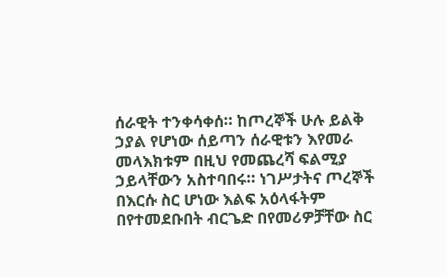ሰራዊት ተንቀሳቀሰ። ከጦረኞች ሁሉ ይልቅ ኃያል የሆነው ሰይጣን ሰራዊቱን እየመራ መላእክቱም በዚህ የመጨረሻ ፍልሚያ ኃይላቸውን አስተባበሩ። ነገሥታትና ጦረኞች በእርሱ ስር ሆነው እልፍ አዕላፋትም በየተመደቡበት ብርጌድ በየመሪዎቻቸው ስር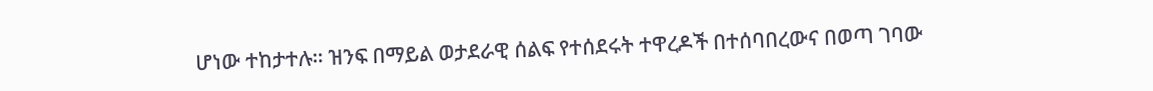ሆነው ተከታተሉ። ዝንፍ በማይል ወታደራዊ ሰልፍ የተሰደሩት ተዋረዶች በተሰባበረውና በወጣ ገባው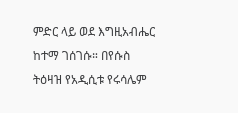ምድር ላይ ወደ እግዚአብሔር ከተማ ገሰገሱ። በየሱስ ትዕዛዝ የአዲሲቱ የሩሳሌም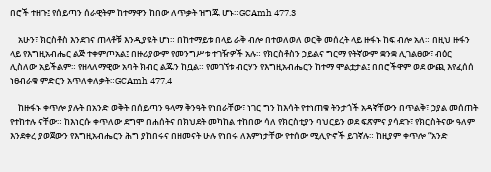በሮች ተዘጉ፤ የሰይጣን ሰራዊትም ከተማዋን ከበው ለጥቃት ዝግጁ ሆኑ።GCAmh 477.3

    አሁን፣ ክርስቶስ እንደገና ጠላቶቹ እንዲያዩት ሆነ። በከተማይቱ በላይ ራቅ ብሎ በተወለወለ ወርቅ መሰረት ላይ ዙፋኑ ከፍ ብሎ አለ። በዚህ ዙፋን ላይ የእግዚአብሔር ልጅ ተቀምጦአል፤ በዙሪያውም የመንግሥቱ ተገዥዎች አሉ። የክርስቶስን ኃይልና ግርማ የትኛውም ቋንቋ ሊገልፀው፣ ብዕር ሊስለው አይችልም። የዘላለማዊው አባት ክብር ልጁን ከቧል። የመገኘቱ ብርሃን የእግዚአብሔርን ከተማ ሞልቷታል፤ በበሮችዋም ወደ ውጪ እየፈሰሰ ነፀብራቁ ምድርን አጥለቀለቃት።GCAmh 477.4

    ከዙፋኑ ቀጥሎ ያሉት በአንድ ወቅት በሰይጣን ዓላማ ቅንዓት የነበራቸው፣ ነገር ግን ከእሳት የተነጠቁ ትንታጎች አዳኛቸውን በጥልቅ፣ ኃያል መሰጠት የተከተሉ ናቸው። ከእነርሱ ቀጥለው ደግሞ በሐሰትና በክህደት መካከል ተከበው ሳለ የክርስቲያን ባህርይን ወደ ፍጽምና ያሳደጉ፣ የክርስትናው ዓለም እንደቀረ ያወጀውን የእግዚአብሔርን ሕግ ያከበሩና በዘመናት ሁሉ የነበሩ ለእምነታቸው የተሰው ሚሊዮኖች ይገኛሉ። ከዚያም ቀጥሎ “አንድ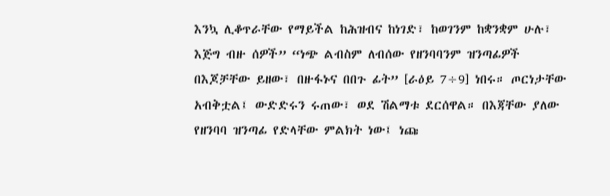እንኳ ሊቆጥራቸው የማይችል ከሕዝብና ከነገድ፣ ከወገንም ከቋንቋም ሁሉ፣ እጅግ ብዙ ሰዎች” “ነጭ ልብስም ለብሰው የዘንባባንም ዝንጣፊዎች በእጆቻቸው ይዘው፣ በዙፋኑና በበጉ ፊት” [ራዕይ 7÷9] ነበሩ። ጦርነታቸው አብቅቷል፤ ውድድሩን ሩጠው፣ ወደ ሽልማቱ ደርሰዋል። በእጃቸው ያለው የዘንባባ ዝንጣፊ የድላቸው ምልክት ነው፤ ነጩ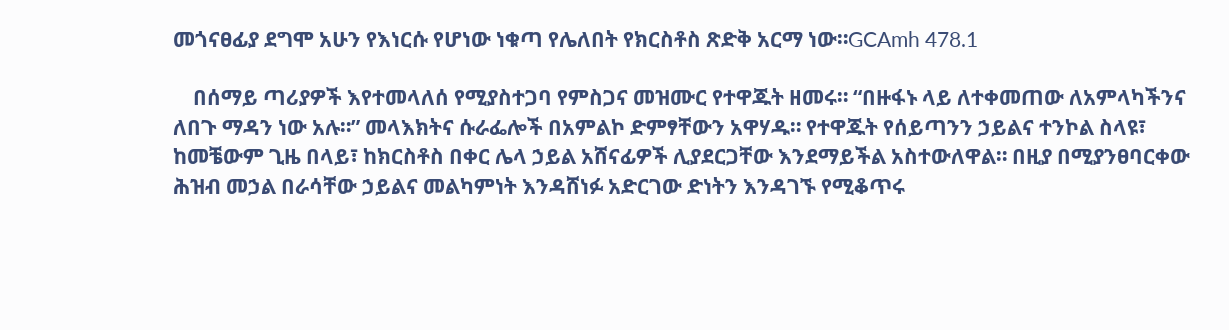መጎናፀፊያ ደግሞ አሁን የእነርሱ የሆነው ነቁጣ የሌለበት የክርስቶስ ጽድቅ አርማ ነው።GCAmh 478.1

    በሰማይ ጣሪያዎች እየተመላለሰ የሚያስተጋባ የምስጋና መዝሙር የተዋጁት ዘመሩ። “በዙፋኑ ላይ ለተቀመጠው ለአምላካችንና ለበጉ ማዳን ነው አሉ።” መላእክትና ሱራፌሎች በአምልኮ ድምፃቸውን አዋሃዱ። የተዋጁት የሰይጣንን ኃይልና ተንኮል ስላዩ፣ ከመቼውም ጊዜ በላይ፣ ከክርስቶስ በቀር ሌላ ኃይል አሸናፊዎች ሊያደርጋቸው እንደማይችል አስተውለዋል። በዚያ በሚያንፀባርቀው ሕዝብ መኃል በራሳቸው ኃይልና መልካምነት እንዳሸነፉ አድርገው ድነትን እንዳገኙ የሚቆጥሩ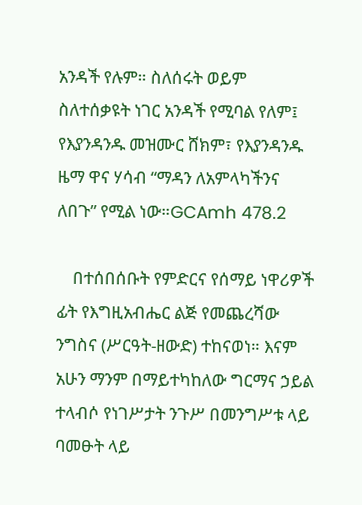አንዳች የሉም። ስለሰሩት ወይም ስለተሰቃዩት ነገር አንዳች የሚባል የለም፤ የእያንዳንዱ መዝሙር ሸክም፣ የእያንዳንዱ ዜማ ዋና ሃሳብ “ማዳን ለአምላካችንና ለበጉ” የሚል ነው።GCAmh 478.2

    በተሰበሰቡት የምድርና የሰማይ ነዋሪዎች ፊት የእግዚአብሔር ልጅ የመጨረሻው ንግስና (ሥርዓት-ዘውድ) ተከናወነ። እናም አሁን ማንም በማይተካከለው ግርማና ኃይል ተላብሶ የነገሥታት ንጉሥ በመንግሥቱ ላይ ባመፁት ላይ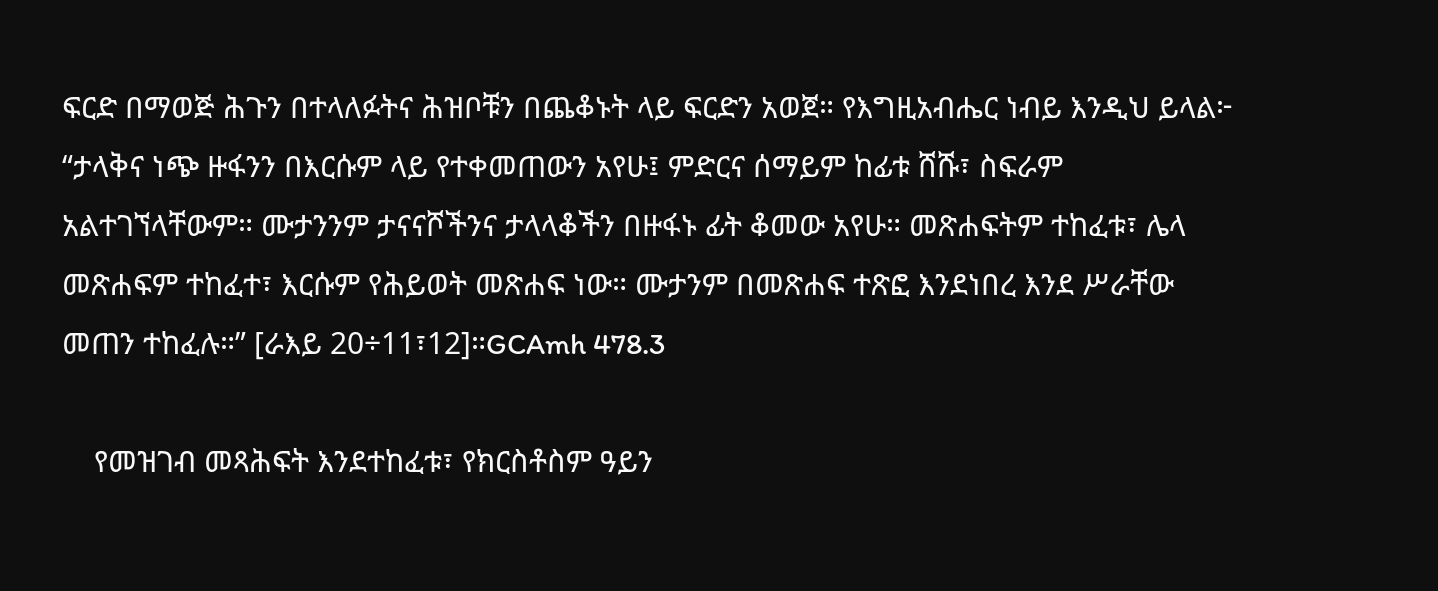ፍርድ በማወጅ ሕጉን በተላለፉትና ሕዝቦቹን በጨቆኑት ላይ ፍርድን አወጀ። የእግዚአብሔር ነብይ እንዲህ ይላል፦ “ታላቅና ነጭ ዙፋንን በእርሱም ላይ የተቀመጠውን አየሁ፤ ምድርና ሰማይም ከፊቱ ሸሹ፣ ስፍራም አልተገኘላቸውም። ሙታንንም ታናናሾችንና ታላላቆችን በዙፋኑ ፊት ቆመው አየሁ። መጽሐፍትም ተከፈቱ፣ ሌላ መጽሐፍም ተከፈተ፣ እርሱም የሕይወት መጽሐፍ ነው። ሙታንም በመጽሐፍ ተጽፎ እንደነበረ እንደ ሥራቸው መጠን ተከፈሉ።” [ራእይ 20÷11፣12]።GCAmh 478.3

    የመዝገብ መጻሕፍት እንደተከፈቱ፣ የክርስቶስም ዓይን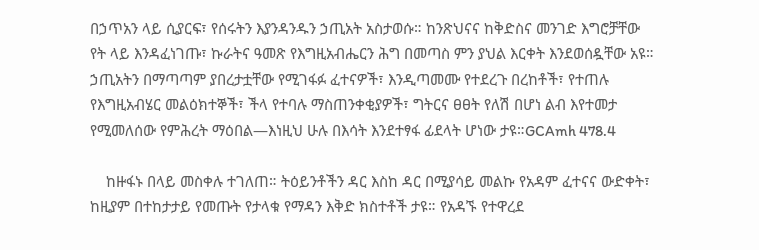በኃጥአን ላይ ሲያርፍ፣ የሰሩትን እያንዳንዱን ኃጢአት አስታወሱ። ከንጽህናና ከቅድስና መንገድ እግሮቻቸው የት ላይ እንዳፈነገጡ፣ ኩራትና ዓመጽ የእግዚአብሔርን ሕግ በመጣስ ምን ያህል እርቀት እንደወሰዷቸው አዩ። ኃጢአትን በማጣጣም ያበረታቷቸው የሚገፋፉ ፈተናዎች፣ እንዲጣመሙ የተደረጉ በረከቶች፣ የተጠሉ የእግዚአብሄር መልዕክተኞች፣ ችላ የተባሉ ማስጠንቀቂያዎች፣ ግትርና ፀፀት የለሽ በሆነ ልብ እየተመታ የሚመለሰው የምሕረት ማዕበል—እነዚህ ሁሉ በእሳት እንደተፃፋ ፊደላት ሆነው ታዩ።GCAmh 478.4

    ከዙፋኑ በላይ መስቀሉ ተገለጠ። ትዕይንቶችን ዳር እስከ ዳር በሚያሳይ መልኩ የአዳም ፈተናና ውድቀት፣ ከዚያም በተከታታይ የመጡት የታላቁ የማዳን እቅድ ክስተቶች ታዩ። የአዳኙ የተዋረደ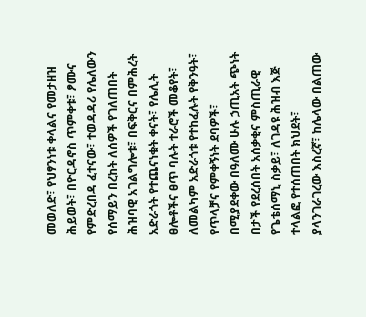መወለድ፣ የህፃንነቱ ቀላልና የመታዘዝ ሕይወት፣ በዮርዳኖስ ጥምቀቱ፣ ፆሙና የምድረበዳ ፈተናው፣ ተወዳዳሪ የሌለውን የሰማይን በረከት ለሰዎች የገለጠበት ሕዝባዊ አገልግሎቱ፣ በፍቅርና በምሕረት አድራጎት የተጨናነቁት ቀናት፣ የሌሊት ፀሎቶችና ፀጥ ባሉት ተራሮች መቆየት፣ ለመልካም አድራጎቱ የተከፈሉት የቅንዓት፣ የጥላቻና የምቀኝነት ደባዎች፣ በሚያደቀው በዓለሙ ሁሉ ኃጢአት ጭነት በታች የደረሰበት አሰቃቂና ምስጢራዊ የጌቴሰማኒ ስቃይ፣ ለገዳዩ ሕዝብ እጅ ተላልፎ የተሰጠበት ክህደት፣ ያላንገራገረው እስረኛ፣ ከሌላው በልጠው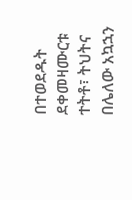በተወደዱት ደቀመዛሙርቱ ተትቶ፣ ትህትና በሌለው አኳኋን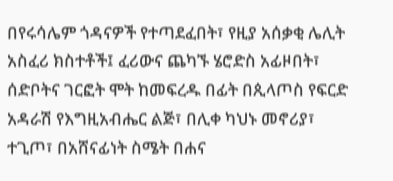በየሩሳሌም ጎዳናዎች የተጣደፈበት፣ የዚያ አሰቃቂ ሌሊት አስፈሪ ክስተቶች፤ ፈሪውና ጨካኙ ሄሮድስ አፊዞበት፣ ሰድቦትና ገርፎት ሞት ከመፍረዱ በፊት በጲላጦስ የፍርድ አዳራሽ የእግዚአብሔር ልጅ፣ በሊቀ ካህኑ መኖሪያ፣ ተጊጦ፣ በአሸናፊነት ስሜት በሐና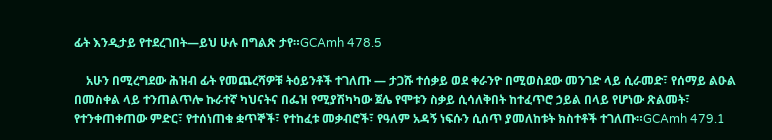ፊት እንዲታይ የተደረገበት—ይህ ሁሉ በግልጽ ታየ።GCAmh 478.5

    አሁን በሚረግደው ሕዝብ ፊት የመጨረሻዎቹ ትዕይንቶች ተገለጡ — ታጋሹ ተሰቃይ ወደ ቀራንዮ በሚወስደው መንገድ ላይ ሲራመድ፣ የሰማይ ልዑል በመስቀል ላይ ተንጠልጥሎ ኩራተኛ ካህናትና በፌዝ የሚያሽካካው ጀሌ የሞቱን ስቃይ ሲሳለቅበት ከተፈጥሮ ኃይል በላይ የሆነው ጽልመት፣ የተንቀጠቀጠው ምድር፣ የተሰነጠቁ ቋጥኞች፣ የተከፈቱ መቃብሮች፣ የዓለም አዳኝ ነፍሱን ሲሰጥ ያመለከቱት ክስተቶች ተገለጡ።GCAmh 479.1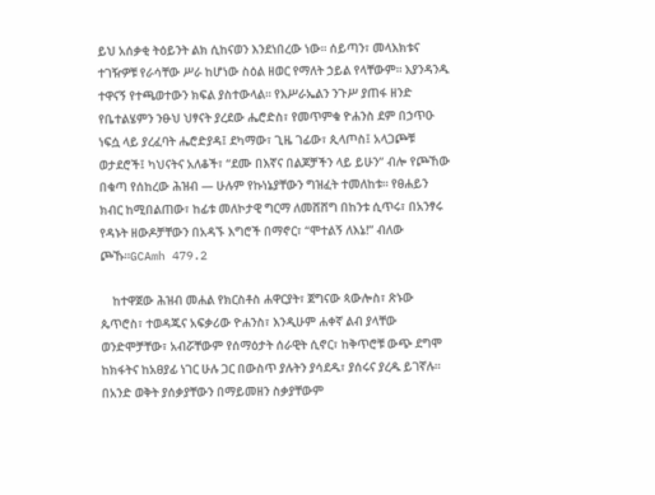ይህ አሰቃቂ ትዕይንት ልክ ሲከናወን እንደነበረው ነው። ሰይጣን፣ መላእክቱና ተገዥዎቹ የራሳቸው ሥራ ከሆነው ስዕል ዘወር የማለት ኃይል የላቸውም። እያንዳንዱ ተዋናኝ የተጫወተውን ክፍል ያስተውላል። የእሥራኤልን ንጉሥ ያጠፋ ዘንድ የቤተልሄምን ንፁህ ህፃናት ያረደው ሔሮድስ፣ የመጥምቁ ዮሐንስ ደም በኃጥዑ ነፍሷ ላይ ያረፈባት ሔሮድያዳ፤ ደካማው፣ ጊዜ ገፊው፣ ጲላጦስ፤ አላጋጮቹ ወታደሮች፤ ካህናትና አለቆች፣ “ደሙ በእኛና በልጆቻችን ላይ ይሁን” ብሎ የጮኸው በቁጣ የሰከረው ሕዝብ — ሁሉም የኩነኔያቸውን ግዝፈት ተመለከቱ። የፀሐይን ክብር ከሚበልጠው፣ ከፊቱ መለኮታዊ ግርማ ለመሸሸግ በከንቱ ሲጥሩ፣ በአንፃሩ የዳኑት ዘውዶቻቸውን በአዳኙ እግሮች በማኖር፣ “ሞተልኝ ለእኔ!” ብለው ጮኹ።GCAmh 479.2

    ከተዋጀው ሕዝብ መሐል የክርስቶስ ሐዋርያት፣ ጀግናው ጳውሎስ፣ ጽኑው ጴጥሮስ፣ ተወዳጁና አፍቃሪው ዮሐንስ፣ እንዲሁም ሐቀኛ ልብ ያላቸው ወንድሞቻቸው፣ አብሯቸውም የሰማዕታት ሰራዊት ሲኖር፣ ከቅጥሮቹ ውጭ ደግሞ ከክፋትና ከአፀያፊ ነገር ሁሉ ጋር በውስጥ ያሉትን ያሳደዱ፣ ያሰሩና ያረዱ ይገኛሉ። በአንድ ወቅት ያሰቃያቸውን በማይመዘን ስቃያቸውም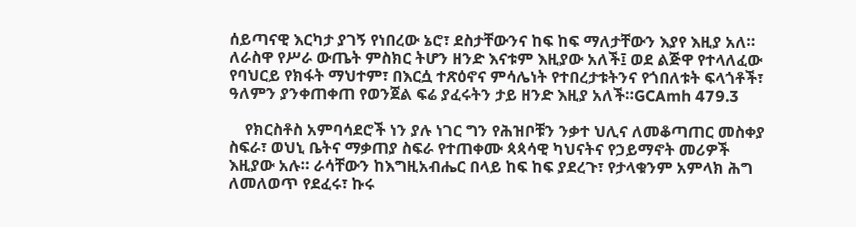ሰይጣናዊ እርካታ ያገኝ የነበረው ኔሮ፣ ደስታቸውንና ከፍ ከፍ ማለታቸውን እያየ እዚያ አለ። ለራስዋ የሥራ ውጤት ምስክር ትሆን ዘንድ እናቱም እዚያው አለች፤ ወደ ልጅዋ የተላለፈው የባህርይ የክፋት ማህተም፣ በእርሷ ተጽዕኖና ምሳሌነት የተበረታቱትንና የጎበለቱት ፍላጎቶች፣ ዓለምን ያንቀጠቀጠ የወንጀል ፍሬ ያፈሩትን ታይ ዘንድ እዚያ አለች።GCAmh 479.3

    የክርስቶስ አምባሳደሮች ነን ያሉ ነገር ግን የሕዝቦቹን ንቃተ ህሊና ለመቆጣጠር መስቀያ ስፍራ፣ ወህኒ ቤትና ማቃጠያ ስፍራ የተጠቀሙ ጳጳሳዊ ካህናትና የኃይማኖት መሪዎች እዚያው አሉ። ራሳቸውን ከእግዚአብሔር በላይ ከፍ ከፍ ያደረጉ፣ የታላቁንም አምላክ ሕግ ለመለወጥ የደፈሩ፣ ኩሩ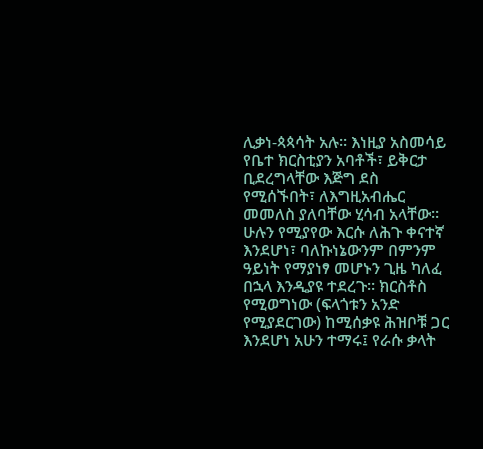ሊቃነ-ጳጳሳት አሉ። እነዚያ አስመሳይ የቤተ ክርስቲያን አባቶች፣ ይቅርታ ቢደረግላቸው እጅግ ደስ የሚሰኙበት፣ ለእግዚአብሔር መመለስ ያለባቸው ሂሳብ አላቸው። ሁሉን የሚያየው እርሱ ለሕጉ ቀናተኛ እንደሆነ፣ ባለኩነኔውንም በምንም ዓይነት የማያነፃ መሆኑን ጊዜ ካለፈ በኋላ እንዲያዩ ተደረጉ። ክርስቶስ የሚወግነው (ፍላጎቱን አንድ የሚያደርገው) ከሚሰቃዩ ሕዝቦቹ ጋር እንደሆነ አሁን ተማሩ፤ የራሱ ቃላት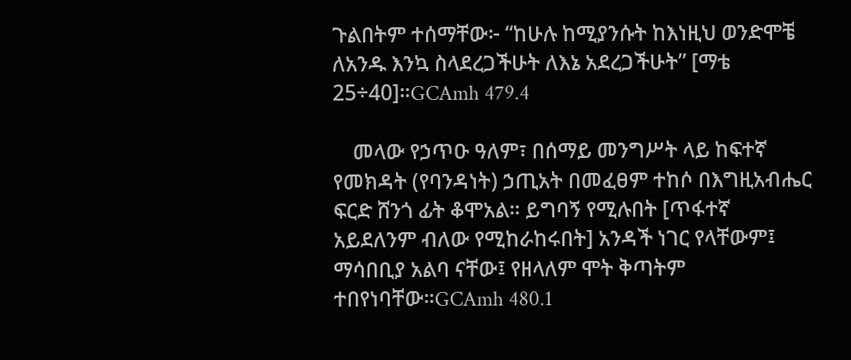ጉልበትም ተሰማቸው፦ “ከሁሉ ከሚያንሱት ከእነዚህ ወንድሞቼ ለአንዱ እንኳ ስላደረጋችሁት ለእኔ አደረጋችሁት” [ማቴ 25÷40]።GCAmh 479.4

    መላው የኃጥዑ ዓለም፣ በሰማይ መንግሥት ላይ ከፍተኛ የመክዳት (የባንዳነት) ኃጢአት በመፈፀም ተከሶ በእግዚአብሔር ፍርድ ሸንጎ ፊት ቆሞአል። ይግባኝ የሚሉበት [ጥፋተኛ አይደለንም ብለው የሚከራከሩበት] አንዳች ነገር የላቸውም፤ ማሳበቢያ አልባ ናቸው፤ የዘላለም ሞት ቅጣትም ተበየነባቸው።GCAmh 480.1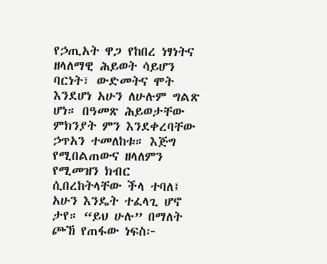የኃጢአት ዋጋ የከበረ ነፃነትና ዘላለማዊ ሕይወት ሳይሆን ባርነት፣ ውድመትና ሞት እንደሆነ አሁን ለሁሉም ግልጽ ሆነ። በዓመጽ ሕይወታቸው ምክንያት ምን እንደቀረባቸው ኃጥአን ተመለከቱ። እጅግ የሚበልጠውና ዘላለምን የሚመዝን ክብር ሲበረከትላቸው ችላ ተባለ፤ አሁን እንዴት ተፈላጊ ሆኖ ታየ። “ይህ ሁሉ” በማለት ጮኸ የጠፋው ነፍስ፦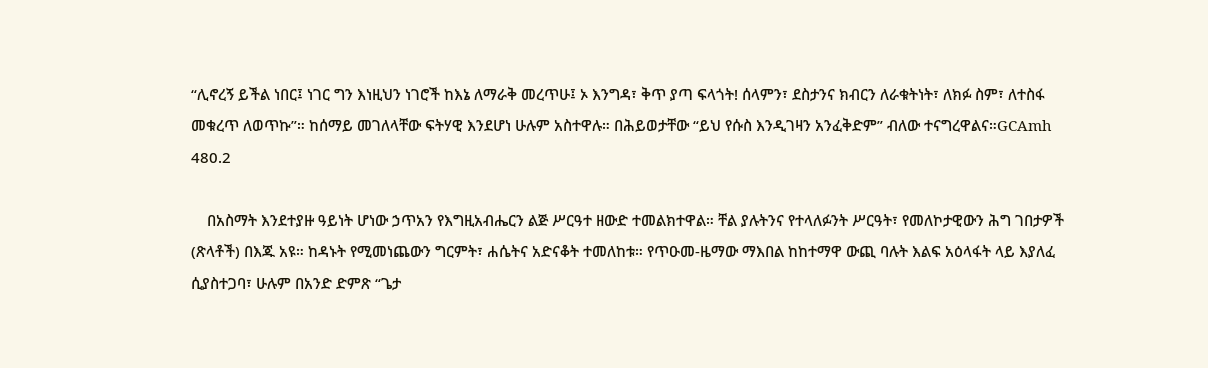“ሊኖረኝ ይችል ነበር፤ ነገር ግን እነዚህን ነገሮች ከእኔ ለማራቅ መረጥሁ፤ ኦ እንግዳ፣ ቅጥ ያጣ ፍላጎት! ሰላምን፣ ደስታንና ክብርን ለራቁትነት፣ ለክፉ ስም፣ ለተስፋ መቁረጥ ለወጥኩ”። ከሰማይ መገለላቸው ፍትሃዊ እንደሆነ ሁሉም አስተዋሉ። በሕይወታቸው “ይህ የሱስ እንዲገዛን አንፈቅድም” ብለው ተናግረዋልና።GCAmh 480.2

    በአስማት እንደተያዙ ዓይነት ሆነው ኃጥአን የእግዚአብሔርን ልጅ ሥርዓተ ዘውድ ተመልክተዋል። ቸል ያሉትንና የተላለፉንት ሥርዓት፣ የመለኮታዊውን ሕግ ገበታዎች (ጽላቶች) በእጁ አዩ። ከዳኑት የሚመነጨውን ግርምት፣ ሐሴትና አድናቆት ተመለከቱ። የጥዑመ-ዜማው ማእበል ከከተማዋ ውጪ ባሉት እልፍ አዕላፋት ላይ እያለፈ ሲያስተጋባ፣ ሁሉም በአንድ ድምጽ “ጌታ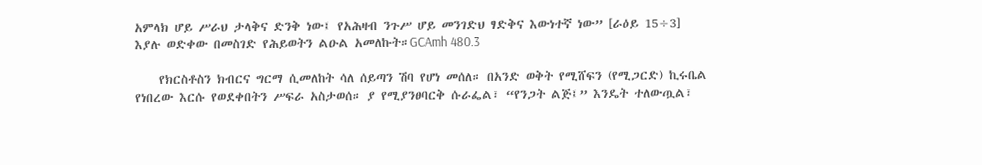አምላክ ሆይ ሥራህ ታላቅና ድንቅ ነው፤ የአሕዛብ ንጉሥ ሆይ መንገድህ ፃድቅና እውነተኛ ነው” [ራዕይ 15÷3] እያሉ ወድቀው በመስገድ የሕይወትን ልዑል አመለኩት።GCAmh 480.3

    የክርስቶስን ክብርና ግርማ ሲመለከት ሳለ ሰይጣን ሽባ የሆነ መሰለ። በአንድ ወቅት የሚሸፍን (የሚጋርድ) ኪሩቤል የነበረው እርሱ የወደቀበትን ሥፍራ አስታወሰ። ያ የሚያንፀባርቅ ሱራፌል፣ “የንጋት ልጅ፤” እንዴት ተለውጧል፣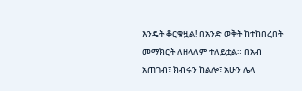እንዴት ቆርቁዟል! በአንድ ወቅት ከተከበረበት መማክርት ለዘላለም ተለይቷል። በአብ አጠገብ፣ ክብሩን ከልሎ፣ አሁን ሌላ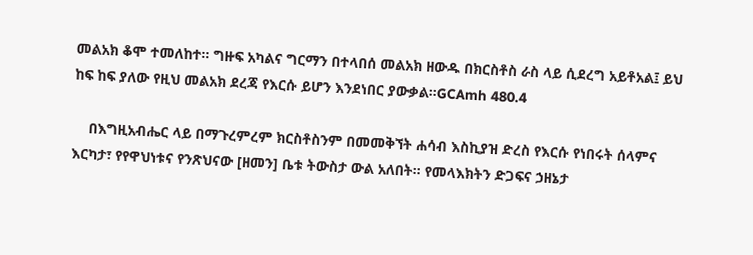መልአክ ቆሞ ተመለከተ። ግዙፍ አካልና ግርማን በተላበሰ መልአክ ዘውዱ በክርስቶስ ራስ ላይ ሲደረግ አይቶአል፤ ይህ ከፍ ከፍ ያለው የዚህ መልአክ ደረጃ የእርሱ ይሆን እንደነበር ያውቃል።GCAmh 480.4

    በእግዚአብሔር ላይ በማጉረምረም ክርስቶስንም በመመቅኘት ሐሳብ እስኪያዝ ድረስ የእርሱ የነበሩት ሰላምና እርካታ፣ የየዋህነቱና የንጽህናው [ዘመን] ቤቱ ትውስታ ውል አለበት። የመላእክትን ድጋፍና ኃዘኔታ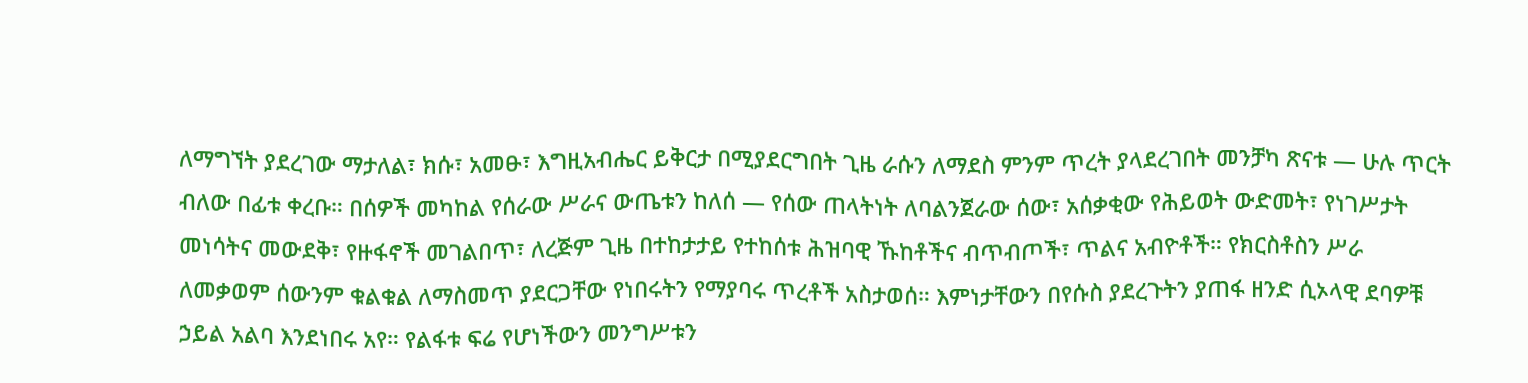ለማግኘት ያደረገው ማታለል፣ ክሱ፣ አመፁ፣ እግዚአብሔር ይቅርታ በሚያደርግበት ጊዜ ራሱን ለማደስ ምንም ጥረት ያላደረገበት መንቻካ ጽናቱ — ሁሉ ጥርት ብለው በፊቱ ቀረቡ። በሰዎች መካከል የሰራው ሥራና ውጤቱን ከለሰ — የሰው ጠላትነት ለባልንጀራው ሰው፣ አሰቃቂው የሕይወት ውድመት፣ የነገሥታት መነሳትና መውደቅ፣ የዙፋኖች መገልበጥ፣ ለረጅም ጊዜ በተከታታይ የተከሰቱ ሕዝባዊ ኹከቶችና ብጥብጦች፣ ጥልና አብዮቶች። የክርስቶስን ሥራ ለመቃወም ሰውንም ቁልቁል ለማስመጥ ያደርጋቸው የነበሩትን የማያባሩ ጥረቶች አስታወሰ። እምነታቸውን በየሱስ ያደረጉትን ያጠፋ ዘንድ ሲኦላዊ ደባዎቹ ኃይል አልባ እንደነበሩ አየ። የልፋቱ ፍሬ የሆነችውን መንግሥቱን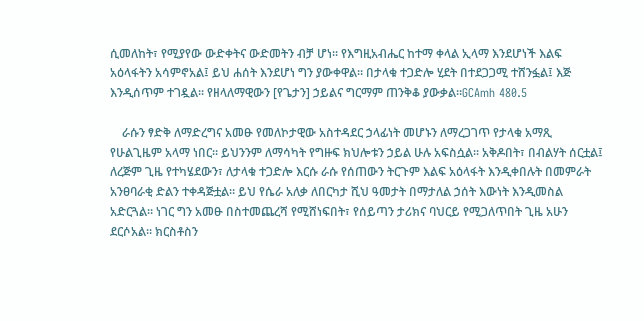ሲመለከት፣ የሚያየው ውድቀትና ውድመትን ብቻ ሆነ። የእግዚአብሔር ከተማ ቀላል ኢላማ እንደሆነች እልፍ አዕላፋትን አሳምኖአል፤ ይህ ሐሰት እንደሆነ ግን ያውቀዋል። በታላቁ ተጋድሎ ሂደት በተደጋጋሚ ተሸንፏል፤ እጅ እንዲሰጥም ተገዷል። የዘላለማዊውን [የጌታን] ኃይልና ግርማም ጠንቅቆ ያውቃል።GCAmh 480.5

    ራሱን ፃድቅ ለማድረግና አመፁ የመለኮታዊው አስተዳደር ኃላፊነት መሆኑን ለማረጋገጥ የታላቁ አማጺ የሁልጊዜም አላማ ነበር። ይህንንም ለማሳካት የግዙፍ ክህሎቱን ኃይል ሁሉ አፍስሷል። አቅዶበት፣ በብልሃት ሰርቷል፤ ለረጅም ጊዜ የተካሄደውን፣ ለታላቁ ተጋድሎ እርሱ ራሱ የሰጠውን ትርጉም እልፍ አዕላፋት እንዲቀበሉት በመምራት አንፀባራቂ ድልን ተቀዳጅቷል። ይህ የሴራ አለቃ ለበርካታ ሺህ ዓመታት በማታለል ኃሰት እውነት እንዲመስል አድርጓል። ነገር ግን አመፁ በስተመጨረሻ የሚሸነፍበት፣ የሰይጣን ታሪክና ባህርይ የሚጋለጥበት ጊዜ አሁን ደርሶአል። ክርስቶስን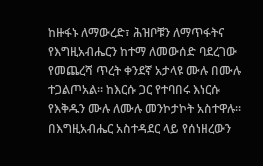ከዙፋኑ ለማውረድ፣ ሕዝቦቹን ለማጥፋትና የእግዚአብሔርን ከተማ ለመውሰድ ባደረገው የመጨረሻ ጥረት ቀንደኛ አታላዩ ሙሉ በሙሉ ተጋልጦአል። ከእርሱ ጋር የተባበሩ እነርሱ የእቅዱን ሙሉ ለሙሉ መንኮታኮት አስተዋሉ። በእግዚአብሔር አስተዳደር ላይ የሰነዘረውን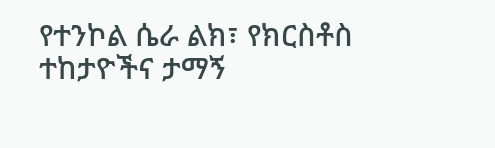የተንኮል ሴራ ልክ፣ የክርስቶስ ተከታዮችና ታማኝ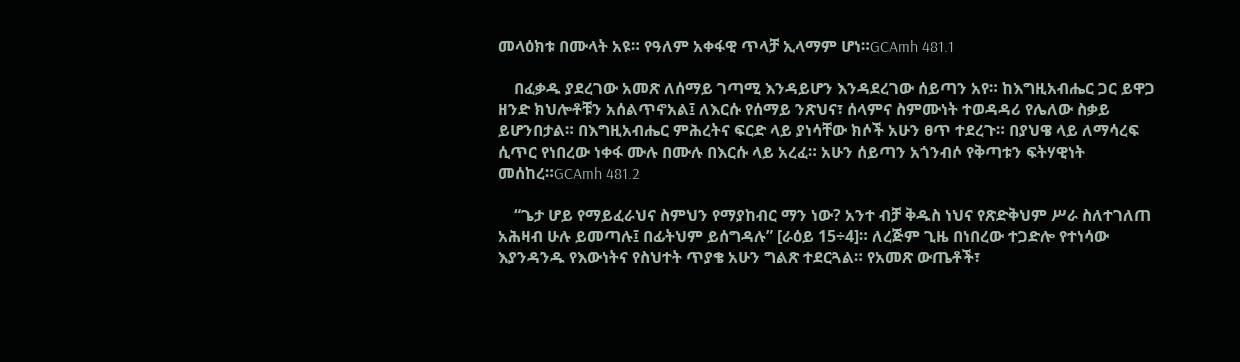መላዕክቱ በሙላት አዩ። የዓለም አቀፋዊ ጥላቻ ኢላማም ሆነ።GCAmh 481.1

    በፈቃዱ ያደረገው አመጽ ለሰማይ ገጣሚ እንዳይሆን እንዳደረገው ሰይጣን አየ። ከእግዚአብሔር ጋር ይዋጋ ዘንድ ክህሎቶቹን አሰልጥኖአል፤ ለእርሱ የሰማይ ንጽህና፣ ሰላምና ስምሙነት ተወዳዳሪ የሌለው ስቃይ ይሆንበታል። በእግዚአብሔር ምሕረትና ፍርድ ላይ ያነሳቸው ክሶች አሁን ፀጥ ተደረጉ። በያህዌ ላይ ለማሳረፍ ሲጥር የነበረው ነቀፋ ሙሉ በሙሉ በእርሱ ላይ አረፈ። አሁን ሰይጣን አጎንብሶ የቅጣቱን ፍትሃዊነት መሰከረ።GCAmh 481.2

    “ጌታ ሆይ የማይፈራህና ስምህን የማያከብር ማን ነው? አንተ ብቻ ቅዱስ ነህና የጽድቅህም ሥራ ስለተገለጠ አሕዛብ ሁሉ ይመጣሉ፤ በፊትህም ይሰግዳሉ” [ራዕይ 15÷4]። ለረጅም ጊዜ በነበረው ተጋድሎ የተነሳው እያንዳንዱ የእውነትና የስህተት ጥያቄ አሁን ግልጽ ተደርጓል። የአመጽ ውጤቶች፣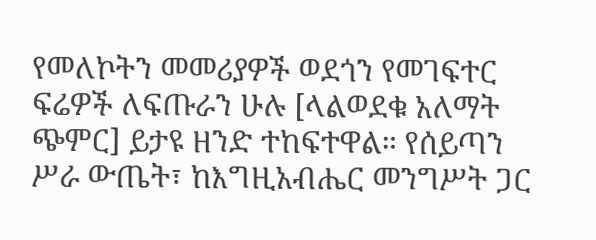የመለኮትን መመሪያዎች ወደጎን የመገፍተር ፍሬዎች ለፍጡራን ሁሉ [ላልወደቁ አለማት ጭምር] ይታዩ ዘንድ ተከፍተዋል። የሰይጣን ሥራ ውጤት፣ ከእግዚአብሔር መንግሥት ጋር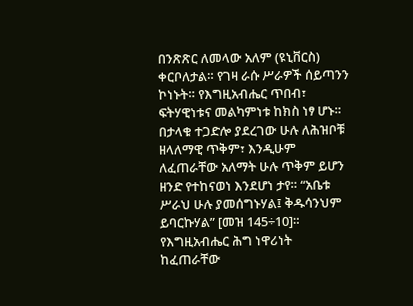በንጽጽር ለመላው አለም (ዩኒቨርስ) ቀርቦለታል። የገዛ ራሱ ሥራዎች ሰይጣንን ኮነኑት። የእግዚአብሔር ጥበብ፣ ፍትሃዊነቱና መልካምነቱ ከክስ ነፃ ሆኑ። በታላቁ ተጋድሎ ያደረገው ሁሉ ለሕዝቦቹ ዘላለማዊ ጥቅም፣ እንዲሁም ለፈጠራቸው አለማት ሁሉ ጥቅም ይሆን ዘንድ የተከናወነ እንደሆነ ታየ። “አቤቱ ሥራህ ሁሉ ያመሰግኑሃል፤ ቅዱሳንህም ይባርኩሃል” [መዝ 145÷10]። የእግዚአብሔር ሕግ ነዋሪነት ከፈጠራቸው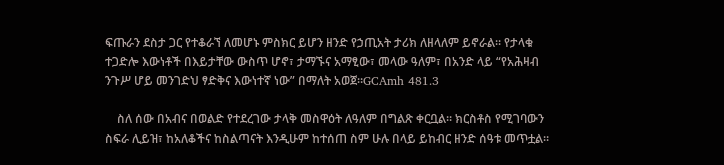ፍጡራን ደስታ ጋር የተቆራኘ ለመሆኑ ምስክር ይሆን ዘንድ የኃጢአት ታሪክ ለዘላለም ይኖራል። የታላቁ ተጋድሎ እውነቶች በእይታቸው ውስጥ ሆኖ፣ ታማኙና አማፂው፣ መላው ዓለም፣ በአንድ ላይ “የአሕዛብ ንጉሥ ሆይ መንገድህ ፃድቅና እውነተኛ ነው” በማለት አወጀ።GCAmh 481.3

    ስለ ሰው በአብና በወልድ የተደረገው ታላቅ መስዋዕት ለዓለም በግልጽ ቀርቧል። ክርስቶስ የሚገባውን ስፍራ ሊይዝ፣ ከአለቆችና ከስልጣናት እንዲሁም ከተሰጠ ስም ሁሉ በላይ ይከብር ዘንድ ሰዓቱ መጥቷል።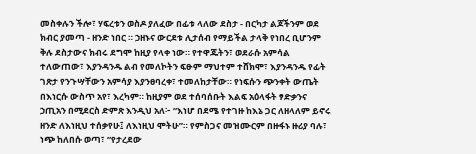መስቀሉን ችሎ፣ ሃፍረቱን ወስዶ ያለፈው በፊቱ ላለው ደስታ - በርካታ ልጆችንም ወደ ክብር ያመጣ - ዘንድ ነበር ። ኃዘኑና ውርደቱ ሊታሰብ የማይችል ታላቅ የነበረ ቢሆንም ቅሉ ደስታውና ክብሩ ደግሞ ከዚያ የላቀ ነው። የተዋጁትን፣ ወደራሱ አምሳል ተለውጠው፣ እያንዳንዱ ልብ የመለኮትን ፍፁም ማህተም ተሸክሞ፣ እያንዳንዱ የፊት ገጽታ የንጉሣቸውን አምሳያ እያንፀባረቀ፣ ተመለከታቸው። የነፍሱን ጭንቀት ውጤት በእነርሱ ውስጥ አየ፣ እረካም። ከዚያም ወደ ተሰባሰቡት እልፍ አዕላፋት ፃድቃንና ኃጢአን በሚደርስ ድምጽ እንዲህ አለ፦ “እነሆ በደሜ የተገዙ ከእኔ ጋር ለዘላለም ይኖሩ ዘንድ ለእነዚህ ተሰቃየሁ፤ ለእነዚህ ሞትሁ”። የምስጋና መዝሙርም በዙፋኑ ዙሪያ ባሉ፣ ነጭ ከለበሱ ወጣ፣ “የታረደው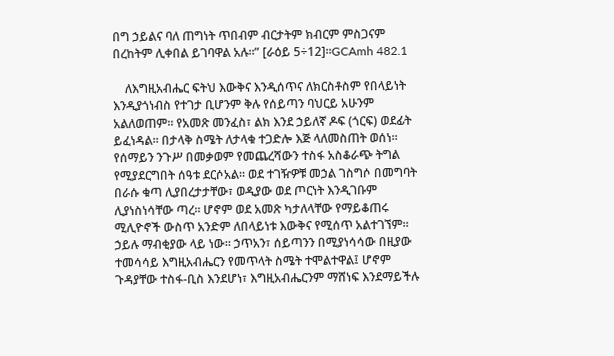በግ ኃይልና ባለ ጠግነት ጥበብም ብርታትም ክብርም ምስጋናም በረከትም ሊቀበል ይገባዋል አሉ።” [ራዕይ 5÷12]።GCAmh 482.1

    ለእግዚአብሔር ፍትህ እውቅና እንዲሰጥና ለክርስቶስም የበላይነት እንዲያጎነብስ የተገታ ቢሆንም ቅሉ የሰይጣን ባህርይ አሁንም አልለወጠም። የአመጽ መንፈስ፣ ልክ እንደ ኃይለኛ ዶፍ (ጎርፍ) ወደፊት ይፈነዳል። በታላቅ ስሜት ለታላቁ ተጋድሎ እጅ ላለመስጠት ወሰነ። የሰማይን ንጉሥ በመቃወም የመጨረሻውን ተስፋ አስቆራጭ ትግል የሚያደርግበት ሰዓቱ ደርሶአል። ወደ ተገዥዎቹ መኃል ገስግሶ በመግባት በራሱ ቁጣ ሊያበረታታቸው፣ ወዲያው ወደ ጦርነት እንዲገቡም ሊያነስነሳቸው ጣረ። ሆኖም ወደ አመጽ ካታለላቸው የማይቆጠሩ ሚሊዮኖች ውስጥ አንድም ለበላይነቱ እውቅና የሚሰጥ አልተገኘም። ኃይሉ ማብቂያው ላይ ነው። ኃጥአን፣ ሰይጣንን በሚያነሳሳው በዚያው ተመሳሳይ እግዚአብሔርን የመጥላት ስሜት ተሞልተዋል፤ ሆኖም ጉዳያቸው ተስፋ-ቢስ እንደሆነ፣ እግዚአብሔርንም ማሸነፍ እንደማይችሉ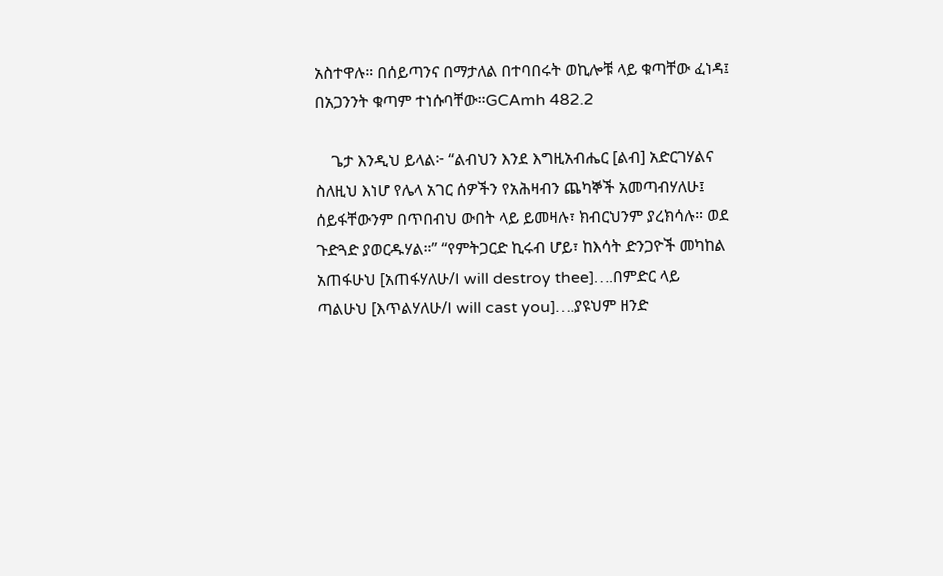አስተዋሉ። በሰይጣንና በማታለል በተባበሩት ወኪሎቹ ላይ ቁጣቸው ፈነዳ፤ በአጋንንት ቁጣም ተነሱባቸው።GCAmh 482.2

    ጌታ እንዲህ ይላል፦ “ልብህን እንደ እግዚአብሔር [ልብ] አድርገሃልና ስለዚህ እነሆ የሌላ አገር ሰዎችን የአሕዛብን ጨካኞች አመጣብሃለሁ፤ ሰይፋቸውንም በጥበብህ ውበት ላይ ይመዛሉ፣ ክብርህንም ያረክሳሉ። ወደ ጉድጓድ ያወርዱሃል።” “የምትጋርድ ኪሩብ ሆይ፣ ከእሳት ድንጋዮች መካከል አጠፋሁህ [አጠፋሃለሁ/I will destroy thee]….በምድር ላይ ጣልሁህ [እጥልሃለሁ/I will cast you]….ያዩህም ዘንድ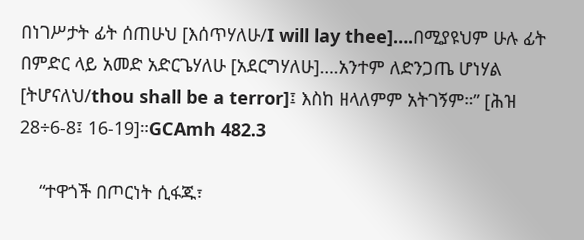በነገሥታት ፊት ሰጠሁህ [እሰጥሃለሁ/I will lay thee]….በሚያዩህም ሁሉ ፊት በምድር ላይ አመድ አድርጌሃለሁ [አደርግሃለሁ]….አንተም ለድንጋጤ ሆነሃል [ትሆናለህ/thou shall be a terror]፤ እስከ ዘላለምም አትገኝም።” [ሕዝ 28÷6-8፤ 16-19]።GCAmh 482.3

    “ተዋጎች በጦርነት ሲፋጁ፣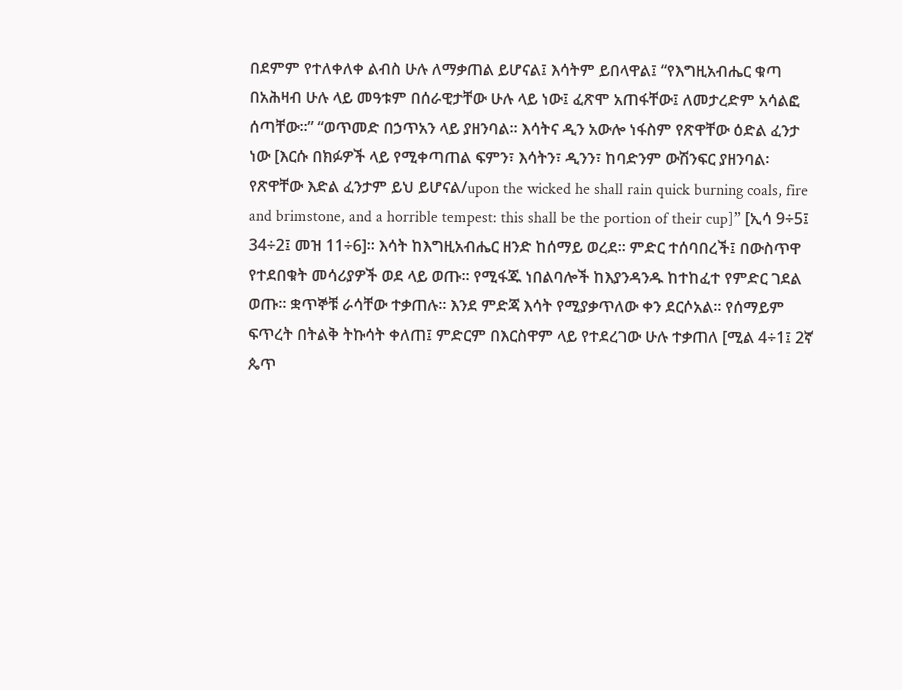በደምም የተለቀለቀ ልብስ ሁሉ ለማቃጠል ይሆናል፤ እሳትም ይበላዋል፤ “የእግዚአብሔር ቁጣ በአሕዛብ ሁሉ ላይ መዓቱም በሰራዊታቸው ሁሉ ላይ ነው፤ ፈጽሞ አጠፋቸው፤ ለመታረድም አሳልፎ ሰጣቸው።” “ወጥመድ በኃጥአን ላይ ያዘንባል። እሳትና ዲን አውሎ ነፋስም የጽዋቸው ዕድል ፈንታ ነው [እርሱ በክፉዎች ላይ የሚቀጣጠል ፍምን፣ እሳትን፣ ዲንን፣ ከባድንም ውሽንፍር ያዘንባል፡ የጽዋቸው እድል ፈንታም ይህ ይሆናል/upon the wicked he shall rain quick burning coals, fire and brimstone, and a horrible tempest: this shall be the portion of their cup]” [ኢሳ 9÷5፤ 34÷2፤ መዝ 11÷6]። እሳት ከእግዚአብሔር ዘንድ ከሰማይ ወረደ። ምድር ተሰባበረች፤ በውስጥዋ የተደበቁት መሳሪያዎች ወደ ላይ ወጡ። የሚፋጁ ነበልባሎች ከእያንዳንዱ ከተከፈተ የምድር ገደል ወጡ። ቋጥኞቹ ራሳቸው ተቃጠሉ። እንደ ምድጃ እሳት የሚያቃጥለው ቀን ደርሶአል። የሰማይም ፍጥረት በትልቅ ትኩሳት ቀለጠ፤ ምድርም በእርስዋም ላይ የተደረገው ሁሉ ተቃጠለ [ሚል 4÷1፤ 2ኛ ጴጥ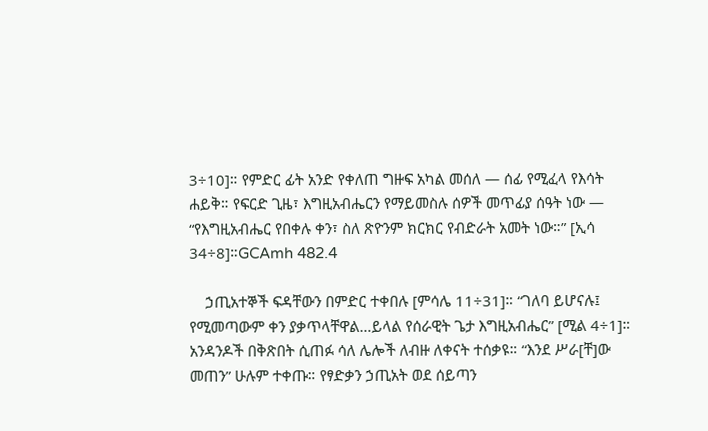3÷10]። የምድር ፊት አንድ የቀለጠ ግዙፍ አካል መሰለ — ሰፊ የሚፈላ የእሳት ሐይቅ። የፍርድ ጊዜ፣ እግዚአብሔርን የማይመስሉ ሰዎች መጥፊያ ሰዓት ነው — “የእግዚአብሔር የበቀሉ ቀን፣ ስለ ጽዮንም ክርክር የብድራት አመት ነው።” [ኢሳ 34÷8]።GCAmh 482.4

    ኃጢአተኞች ፍዳቸውን በምድር ተቀበሉ [ምሳሌ 11÷31]። “ገለባ ይሆናሉ፤ የሚመጣውም ቀን ያቃጥላቸዋል…ይላል የሰራዊት ጌታ እግዚአብሔር” [ሚል 4÷1]። አንዳንዶች በቅጽበት ሲጠፉ ሳለ ሌሎች ለብዙ ለቀናት ተሰቃዩ። “እንደ ሥራ[ቸ]ው መጠን” ሁሉም ተቀጡ። የፃድቃን ኃጢአት ወደ ሰይጣን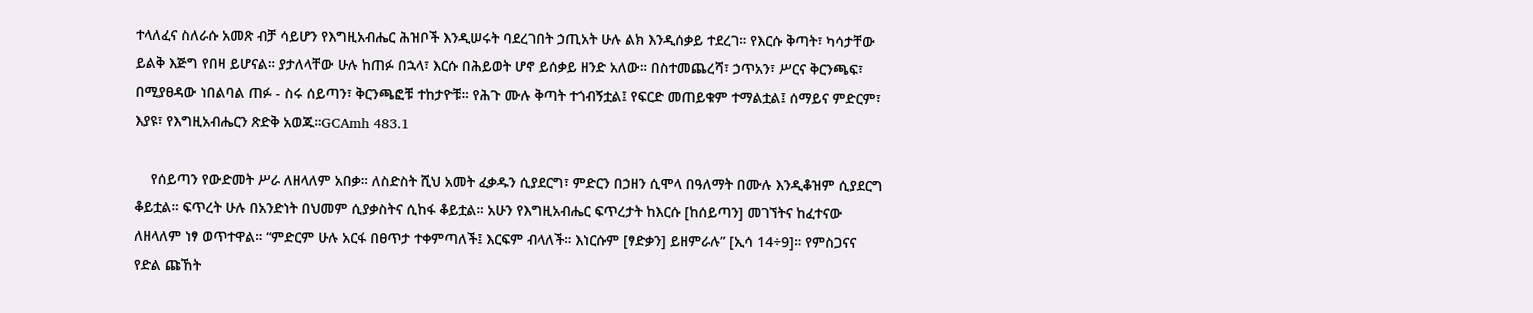ተላለፈና ስለራሱ አመጽ ብቻ ሳይሆን የእግዚአብሔር ሕዝቦች እንዲሠሩት ባደረገበት ኃጢአት ሁሉ ልክ እንዲሰቃይ ተደረገ። የእርሱ ቅጣት፣ ካሳታቸው ይልቅ እጅግ የበዛ ይሆናል። ያታለላቸው ሁሉ ከጠፉ በኋላ፣ እርሱ በሕይወት ሆኖ ይሰቃይ ዘንድ አለው። በስተመጨረሻ፣ ኃጥአን፣ ሥርና ቅርንጫፍ፣ በሚያፀዳው ነበልባል ጠፉ - ስሩ ሰይጣን፣ ቅርንጫፎቹ ተከታዮቹ። የሕጉ ሙሉ ቅጣት ተጎብኝቷል፤ የፍርድ መጠይቁም ተማልቷል፤ ሰማይና ምድርም፣ እያዩ፣ የእግዚአብሔርን ጽድቅ አወጁ።GCAmh 483.1

    የሰይጣን የውድመት ሥራ ለዘላለም አበቃ። ለስድስት ሺህ አመት ፈቃዱን ሲያደርግ፣ ምድርን በኃዘን ሲሞላ በዓለማት በሙሉ እንዲቆዝም ሲያደርግ ቆይቷል። ፍጥረት ሁሉ በአንድነት በህመም ሲያቃስትና ሲከፋ ቆይቷል። አሁን የእግዚአብሔር ፍጥረታት ከእርሱ [ከሰይጣን] መገኘትና ከፈተናው ለዘላለም ነፃ ወጥተዋል። “ምድርም ሁሉ አርፋ በፀጥታ ተቀምጣለች፤ እርፍም ብላለች። እነርሱም [ፃድቃን] ይዘምራሉ” [ኢሳ 14÷9]። የምስጋናና የድል ጩኸት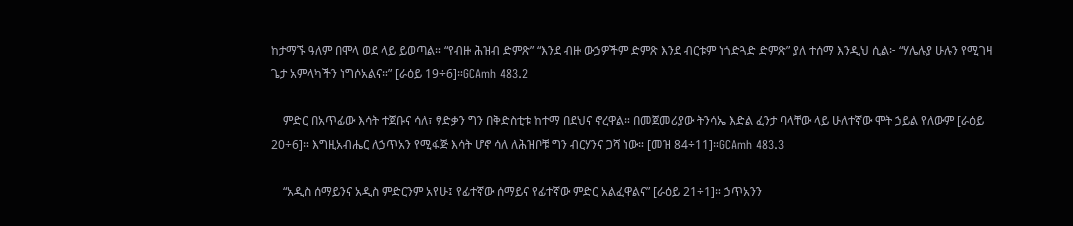ከታማኙ ዓለም በሞላ ወደ ላይ ይወጣል። “የብዙ ሕዝብ ድምጽ” “እንደ ብዙ ውኃዎችም ድምጽ እንደ ብርቱም ነጎድጓድ ድምጽ” ያለ ተሰማ እንዲህ ሲል፦ “ሃሌሉያ ሁሉን የሚገዛ ጌታ አምላካችን ነግሶአልና።” [ራዕይ 19÷6]።GCAmh 483.2

    ምድር በአጥፊው እሳት ተጀቡና ሳለ፣ ፃድቃን ግን በቅድስቲቱ ከተማ በደህና ኖረዋል። በመጀመሪያው ትንሳኤ እድል ፈንታ ባላቸው ላይ ሁለተኛው ሞት ኃይል የለውም [ራዕይ 20÷6]። እግዚአብሔር ለኃጥአን የሚፋጅ እሳት ሆኖ ሳለ ለሕዝቦቹ ግን ብርሃንና ጋሻ ነው። [መዝ 84÷11]።GCAmh 483.3

    “አዲስ ሰማይንና አዲስ ምድርንም አየሁ፤ የፊተኛው ሰማይና የፊተኛው ምድር አልፈዋልና” [ራዕይ 21÷1]። ኃጥአንን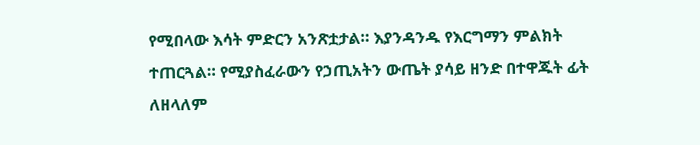የሚበላው እሳት ምድርን አንጽቷታል። እያንዳንዱ የእርግማን ምልክት ተጠርጓል። የሚያስፈራውን የኃጢአትን ውጤት ያሳይ ዘንድ በተዋጁት ፊት ለዘላለም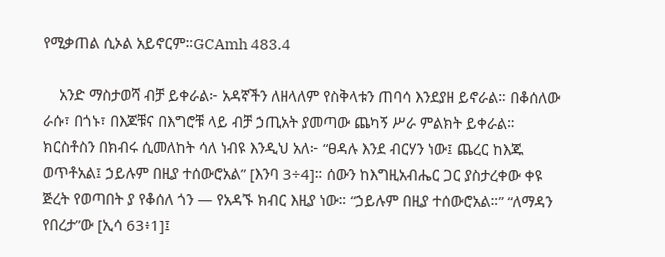የሚቃጠል ሲኦል አይኖርም።GCAmh 483.4

    አንድ ማስታወሻ ብቻ ይቀራል፦ አዳኛችን ለዘላለም የስቅላቱን ጠባሳ እንደያዘ ይኖራል። በቆሰለው ራሱ፣ በጎኑ፣ በእጆቹና በእግሮቹ ላይ ብቻ ኃጢአት ያመጣው ጨካኝ ሥራ ምልክት ይቀራል። ክርስቶስን በክብሩ ሲመለከት ሳለ ነብዩ እንዲህ አለ፦ “ፀዳሉ እንደ ብርሃን ነው፤ ጨረር ከእጁ ወጥቶአል፤ ኃይሉም በዚያ ተሰውሮአል” [እንባ 3÷4]። ሰውን ከእግዚአብሔር ጋር ያስታረቀው ቀዩ ጅረት የወጣበት ያ የቆሰለ ጎን — የአዳኙ ክብር እዚያ ነው። “ኃይሉም በዚያ ተሰውሮአል።” “ለማዳን የበረታ”ው [ኢሳ 63፥1]፤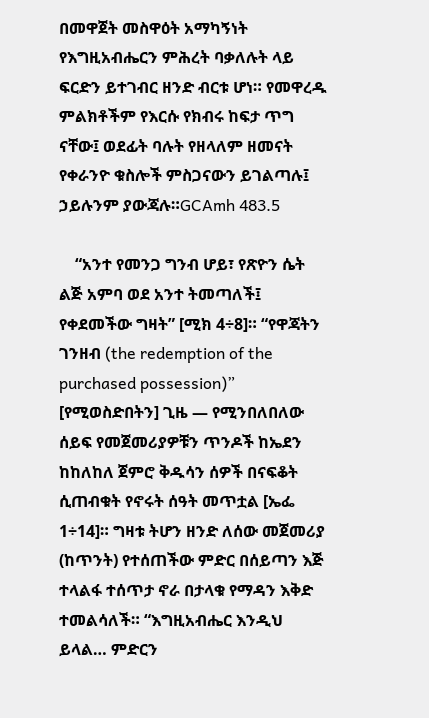በመዋጀት መስዋዕት አማካኝነት የእግዚአብሔርን ምሕረት ባቃለሉት ላይ ፍርድን ይተገብር ዘንድ ብርቱ ሆነ። የመዋረዱ ምልክቶችም የእርሱ የክብሩ ከፍታ ጥግ ናቸው፤ ወደፊት ባሉት የዘላለም ዘመናት የቀራንዮ ቁስሎች ምስጋናውን ይገልጣሉ፤ ኃይሉንም ያውጃሉ።GCAmh 483.5

    “አንተ የመንጋ ግንብ ሆይ፣ የጽዮን ሴት ልጅ አምባ ወደ አንተ ትመጣለች፤ የቀደመችው ግዛት” [ሚክ 4÷8]። “የዋጃትን ገንዘብ (the redemption of the purchased possession)” [የሚወስድበትን] ጊዜ — የሚንበለበለው ሰይፍ የመጀመሪያዎቹን ጥንዶች ከኤደን ከከለከለ ጀምሮ ቅዱሳን ሰዎች በናፍቆት ሲጠብቁት የኖሩት ሰዓት መጥቷል [ኤፌ 1÷14]። ግዛቱ ትሆን ዘንድ ለሰው መጀመሪያ (ከጥንት) የተሰጠችው ምድር በሰይጣን እጅ ተላልፋ ተሰጥታ ኖራ በታላቁ የማዳን እቅድ ተመልሳለች። “እግዚአብሔር እንዲህ ይላል… ምድርን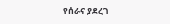የሰራና ያደረገ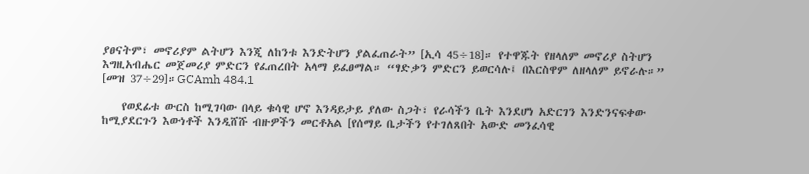ያፀናትም፣ መኖሪያም ልትሆን እንጂ ለከንቱ እንድትሆን ያልፈጠራት” [ኢሳ 45÷18]። የተዋጁት የዘላለም መኖሪያ ስትሆን እግዚአብሔር መጀመሪያ ምድርን የፈጠረበት አላማ ይፈፀማል። “ፃድቃን ምድርን ይወርሳሉ፤ በእርስዋም ለዘላለም ይኖራሉ።” [መዝ 37÷29]።GCAmh 484.1

    የወደፊቱ ውርስ ከሚገባው በላይ ቁሳዊ ሆኖ እንዳይታይ ያለው ስጋት፣ የራሳችን ቤት እንደሆነ አድርገን እንድንናፍቀው ከሚያደርጉን እውነቶች እንዲሸሹ ብዙዎችን መርቶአል [የሰማይ ቤታችን የተገለጸበት አውድ መንፈሳዊ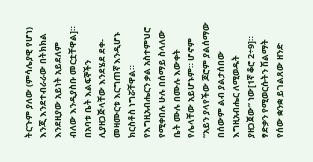ትርጉም ያለው (ምሳሌያዊ የሆነ) እንጂ እንደተብራራው በትክክል እንደዚያው አይነት አይደለም ብለው እንዲያስቡ መርቷቸዋል]። በአባቱ ቤት እልፍኞችን ሊያዘጋጅላቸው እንደሄደ ደቀ-መዛሙርቱ እርግጠኛ እንዲሆኑ ክርስቶስ ነግሯቸዋል። የእግዚአብሔርን ቃል አስተምህሮ የሚቀበሉ ሁሉ በሰማይ ስላለው ቤት ሙሉ በሙሉ እውቀት የሌላቸው አይሆኑም። ሆኖም “አይን ያላየችው ጆሮም ያልሰማው በሰውም ልብ ያልታሰበው እግዚአብሔር ለሚወዱት ያዘጋጀው” ነው[1ኛ ቆሮ 2÷9]። ፃድቃን የሚወርሱትን ሽልማት የሰው ቋንቋ ይገልጸው ዘንድ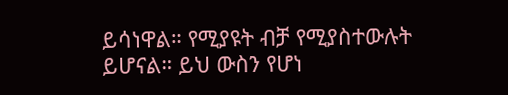ይሳነዋል። የሚያዩት ብቻ የሚያስተውሉት ይሆናል። ይህ ውስን የሆነ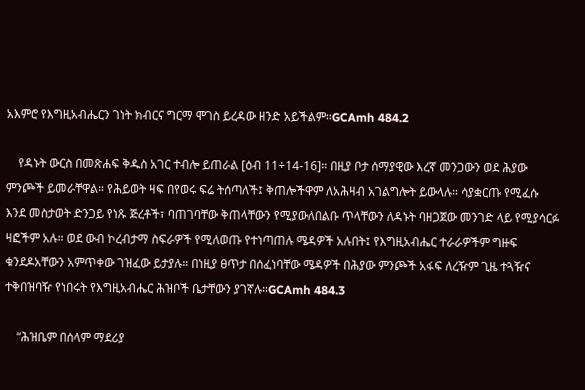አእምሮ የእግዚአብሔርን ገነት ክብርና ግርማ ሞገስ ይረዳው ዘንድ አይችልም።GCAmh 484.2

    የዳኑት ውርስ በመጽሐፍ ቅዱስ አገር ተብሎ ይጠራል [ዕብ 11÷14-16]። በዚያ ቦታ ሰማያዊው እረኛ መንጋውን ወደ ሕያው ምንጮች ይመራቸዋል። የሕይወት ዛፍ በየወሩ ፍሬ ትሰጣለች፤ ቅጠሎችዋም ለአሕዛብ አገልግሎት ይውላሉ። ሳያቋርጡ የሚፈሱ እንደ መስታወት ድንጋይ የነጹ ጅረቶች፣ ባጠገባቸው ቅጠላቸውን የሚያውለበልቡ ጥላቸውን ለዳኑት ባዘጋጀው መንገድ ላይ የሚያሳርፉ ዛፎችም አሉ። ወደ ውብ ኮረብታማ ስፍራዎች የሚለወጡ የተነጣጠሉ ሜዳዎች አሉበት፤ የእግዚአብሔር ተራራዎችም ግዙፍ ቁንደዶአቸውን አምጥቀው ገዝፈው ይታያሉ። በነዚያ ፀጥታ በሰፈነባቸው ሜዳዎች በሕያው ምንጮች አፋፍ ለረዥም ጊዜ ተጓዥና ተቅበዝባዥ የነበሩት የእግዚአብሔር ሕዝቦች ቤታቸውን ያገኛሉ።GCAmh 484.3

    “ሕዝቤም በሰላም ማደሪያ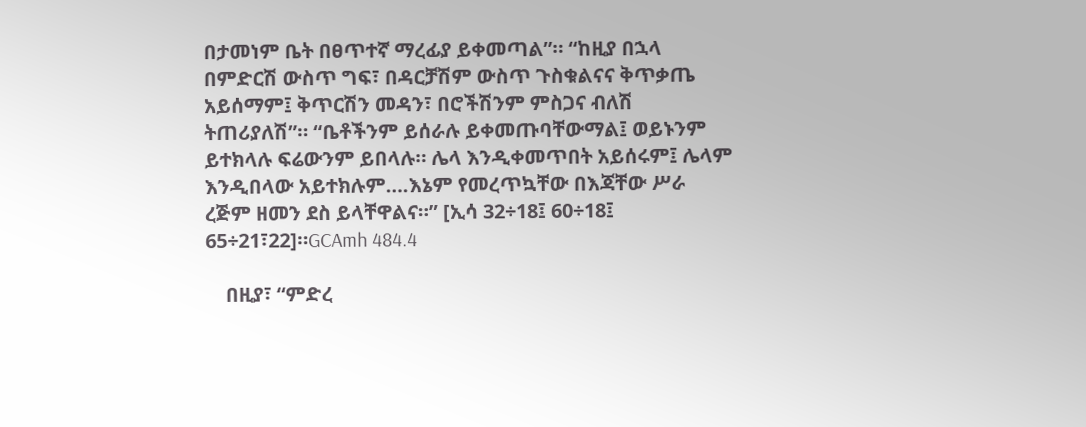በታመነም ቤት በፀጥተኛ ማረፊያ ይቀመጣል”። “ከዚያ በኋላ በምድርሽ ውስጥ ግፍ፣ በዳርቻሽም ውስጥ ጉስቁልናና ቅጥቃጤ አይሰማም፤ ቅጥርሽን መዳን፣ በሮችሽንም ምስጋና ብለሽ ትጠሪያለሽ”። “ቤቶችንም ይሰራሉ ይቀመጡባቸውማል፤ ወይኑንም ይተክላሉ ፍሬውንም ይበላሉ። ሌላ እንዲቀመጥበት አይሰሩም፤ ሌላም እንዲበላው አይተክሉም….እኔም የመረጥኳቸው በእጃቸው ሥራ ረጅም ዘመን ደስ ይላቸዋልና።” [ኢሳ 32÷18፤ 60÷18፤ 65÷21፣22]።GCAmh 484.4

    በዚያ፣ “ምድረ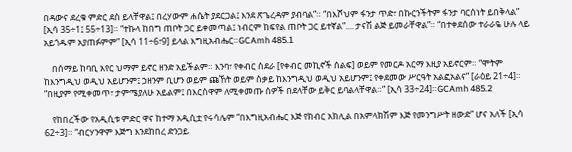በዳውና ደረቁ ምድር ደስ ይላቸዋል፤ በረሃውም ሐሴት ያደርጋል፤ እንደ ጽጌረዳም ያብባል”። “በእሾህም ፋንታ ጥድ፣ በኩርንችትም ፋንታ ባርሰነት ይበቅላል” [ኢሳ 35÷1፤ 55÷13]። “ተኩላ ከበግ ጠቦት ጋር ይቀመጣል፤ ነብርም ከፍየል ጠቦት ጋር ይተኛል”.... ታናሽ ልጅ ይመራቸዋል”። “በተቀደሰው ተራራዬ ሁሉ ላይ አይጎዱም አያጠፉምም” [ኢሳ 11÷6፣9] ይላል እግዚአብሔር።GCAmh 485.1

    በሰማይ ከባቢ አየር ህማም ይኖር ዘንድ አይችልም። እንባ፣ የቀብር ስደራ [የቀብር መኪኖች ሰልፍ] ወይም የመርዶ አርማ እዚያ አይኖርም። “ሞትም ከእንግዲህ ወዲህ አይሆንም፤ ኃዘንም ቢሆን ወይም ጩኸት ወይም ስቃይ ከእንግዲህ ወዲህ አይሆንም፤ የቀደመው ሥርዓት አልፎአልና” [ራዕይ 21÷4]። “በዚያም የሚቀመጥ፣ ታምሜያለሁ አይልም፤ በእርስዋም ለሚቀመጡ ሰዎች በደላቸው ይቅር ይባልላቸዋል።” [ኢሳ 33÷24]።GCAmh 485.2

    የከበረችው የአዲሲቱ ምድር ዋና ከተማ አዲሲቷ የሩሳሌም “በእግዚአብሔር እጅ የክብር አክሊል በአምላክሽም እጅ የመንግሥት ዘውድ” ሆና አለች [ኢሳ 62÷3]። “ብርሃንዋም እጅግ እንደከበረ ድንጋይ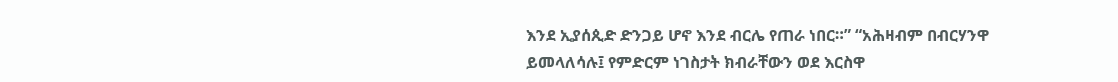እንደ ኢያሰጲድ ድንጋይ ሆኖ እንደ ብርሌ የጠራ ነበር።” “አሕዛብም በብርሃንዋ ይመላለሳሉ፤ የምድርም ነገስታት ክብራቸውን ወደ እርስዋ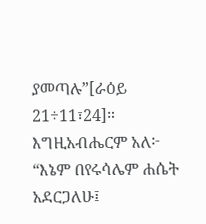ያመጣሉ”[ራዕይ 21÷11፣24]። እግዚአብሔርም አለ፦ “እኔም በየሩሳሌም ሐሴት አደርጋለሁ፤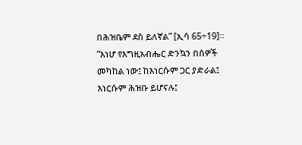በሕዝቤም ደስ ይለኛል” [ኢሳ 65÷19]። “እነሆ የእግዚአብሔር ድንኳን በሰዎች መካከል ነው፤ ከእነርሱም ጋር ያድራል፤ እነርሱም ሕዝቡ ይሆናሉ፤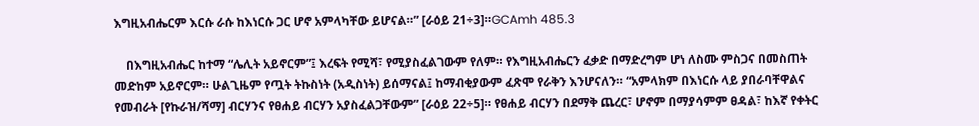እግዚአብሔርም እርሱ ራሱ ከእነርሱ ጋር ሆኖ አምላካቸው ይሆናል።” [ራዕይ 21÷3]።GCAmh 485.3

    በእግዚአብሔር ከተማ “ሌሊት አይኖርም”፤ እረፍት የሚሻ፣ የሚያስፈልገውም የለም። የእግዚአብሔርን ፈቃድ በማድረግም ሆነ ለስሙ ምስጋና በመስጠት መድከም አይኖርም። ሁልጊዜም የጧት ትኩስነት (አዲስነት) ይሰማናል፤ ከማብቂያውም ፈጽሞ የራቅን እንሆናለን። “አምላክም በእነርሱ ላይ ያበራባቸዋልና የመብራት [የኩራዝ/ሻማ] ብርሃንና የፀሐይ ብርሃን አያስፈልጋቸውም” [ራዕይ 22÷5]። የፀሐይ ብርሃን በደማቅ ጨረር፣ ሆኖም በማያሳምም ፀዳል፣ ከእኛ የቀትር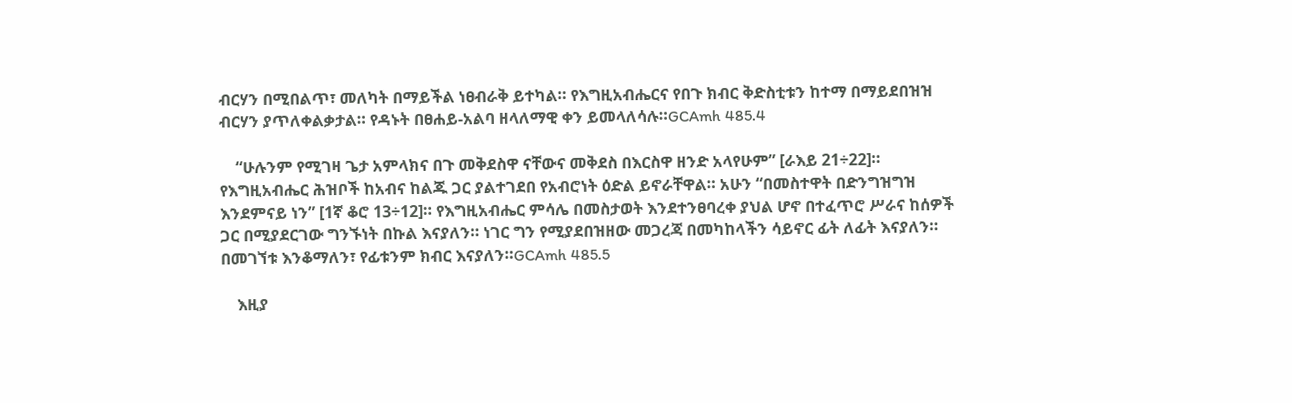ብርሃን በሚበልጥ፣ መለካት በማይችል ነፀብራቅ ይተካል። የእግዚአብሔርና የበጉ ክብር ቅድስቲቱን ከተማ በማይደበዝዝ ብርሃን ያጥለቀልቃታል። የዳኑት በፀሐይ-አልባ ዘላለማዊ ቀን ይመላለሳሉ።GCAmh 485.4

    “ሁሉንም የሚገዛ ጌታ አምላክና በጉ መቅደስዋ ናቸውና መቅደስ በእርስዋ ዘንድ አላየሁም” [ራእይ 21÷22]። የእግዚአብሔር ሕዝቦች ከአብና ከልጁ ጋር ያልተገደበ የአብሮነት ዕድል ይኖራቸዋል። አሁን “በመስተዋት በድንግዝግዝ እንደምናይ ነን” [1ኛ ቆሮ 13÷12]። የእግዚአብሔር ምሳሌ በመስታወት እንደተንፀባረቀ ያህል ሆኖ በተፈጥሮ ሥራና ከሰዎች ጋር በሚያደርገው ግንኙነት በኩል እናያለን። ነገር ግን የሚያደበዝዘው መጋረጃ በመካከላችን ሳይኖር ፊት ለፊት እናያለን። በመገኘቱ እንቆማለን፣ የፊቱንም ክብር እናያለን።GCAmh 485.5

    እዚያ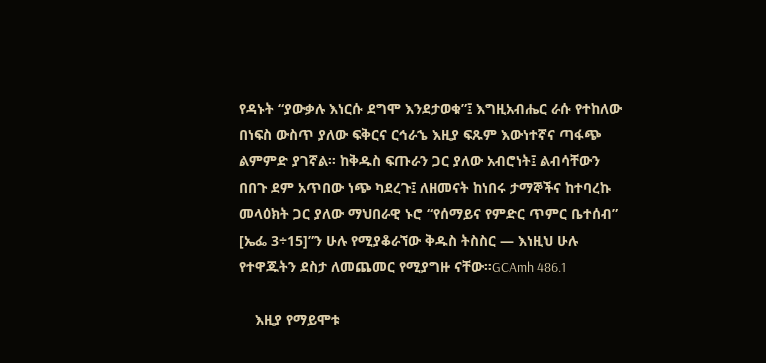የዳኑት “ያውቃሉ እነርሱ ደግሞ እንደታወቁ”፤ እግዚአብሔር ራሱ የተከለው በነፍስ ውስጥ ያለው ፍቅርና ርኅራኄ እዚያ ፍጹም እውነተኛና ጣፋጭ ልምምድ ያገኛል። ከቅዱስ ፍጡራን ጋር ያለው አብሮነት፤ ልብሳቸውን በበጉ ደም አጥበው ነጭ ካደረጉ፤ ለዘመናት ከነበሩ ታማኞችና ከተባረኩ መላዕክት ጋር ያለው ማህበራዊ ኑሮ “የሰማይና የምድር ጥምር ቤተሰብ” [ኤፌ 3÷15]”ን ሁሉ የሚያቆራኘው ቅዱስ ትስስር — እነዚህ ሁሉ የተዋጁትን ደስታ ለመጨመር የሚያግዙ ናቸው።GCAmh 486.1

    እዚያ የማይሞቱ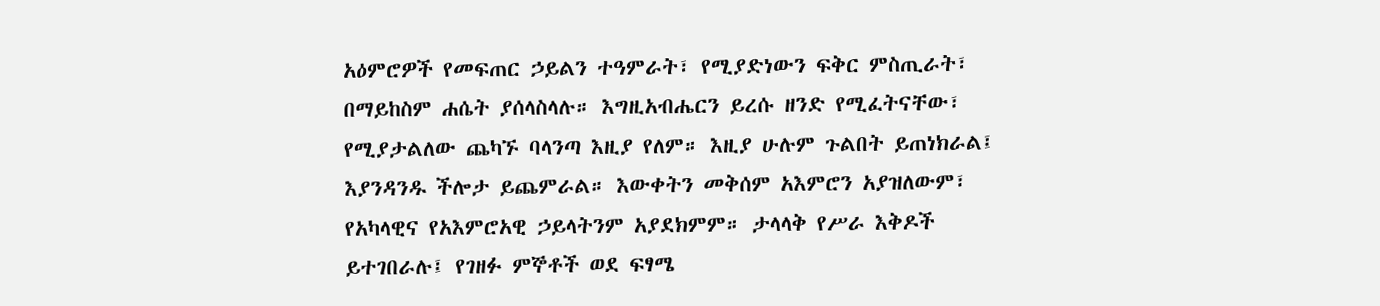አዕምሮዎች የመፍጠር ኃይልን ተዓምራት፣ የሚያድነውን ፍቅር ምስጢራት፣ በማይከስም ሐሴት ያሰላስላሉ። እግዚአብሔርን ይረሱ ዘንድ የሚፈትናቸው፣ የሚያታልለው ጨካኙ ባላንጣ እዚያ የለም። እዚያ ሁሉም ጉልበት ይጠነክራል፤ እያንዳንዱ ችሎታ ይጨምራል። እውቀትን መቅሰም አእምሮን አያዝለውም፣ የአካላዊና የአእምሮአዊ ኃይላትንም አያደክምም። ታላላቅ የሥራ እቅዶች ይተገበራሉ፤ የገዘፉ ምኞቶች ወደ ፍፃሜ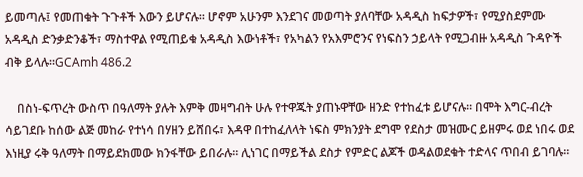ይመጣሉ፤ የመጠቁት ጉጉቶች እውን ይሆናሉ። ሆኖም አሁንም እንደገና መወጣት ያለባቸው አዳዲስ ከፍታዎች፣ የሚያስደምሙ አዳዲስ ድንቃድንቆች፣ ማስተዋል የሚጠይቁ አዳዲስ እውነቶች፣ የአካልን የአእምሮንና የነፍስን ኃይላት የሚጋብዙ አዳዲስ ጉዳዮች ብቅ ይላሉ።GCAmh 486.2

    በስነ-ፍጥረት ውስጥ በዓለማት ያሉት እምቅ መዛግብት ሁሉ የተዋጁት ያጠኑዋቸው ዘንድ የተከፈቱ ይሆናሉ። በሞት እግር-ብረት ሳይገደቡ ከሰው ልጅ መከራ የተነሳ በሃዘን ይሸበሩ፣ እዳዋ በተከፈለላት ነፍስ ምክንያት ደግሞ የደስታ መዝሙር ይዘምሩ ወደ ነበሩ ወደ እነዚያ ሩቅ ዓለማት በማይደክመው ክንፋቸው ይበራሉ። ሊነገር በማይችል ደስታ የምድር ልጆች ወዳልወደቁት ተድላና ጥበብ ይገባሉ።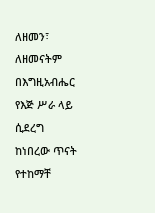ለዘመን፣ ለዘመናትም በእግዚአብሔር የእጅ ሥራ ላይ ሲደረግ ከነበረው ጥናት የተከማቸ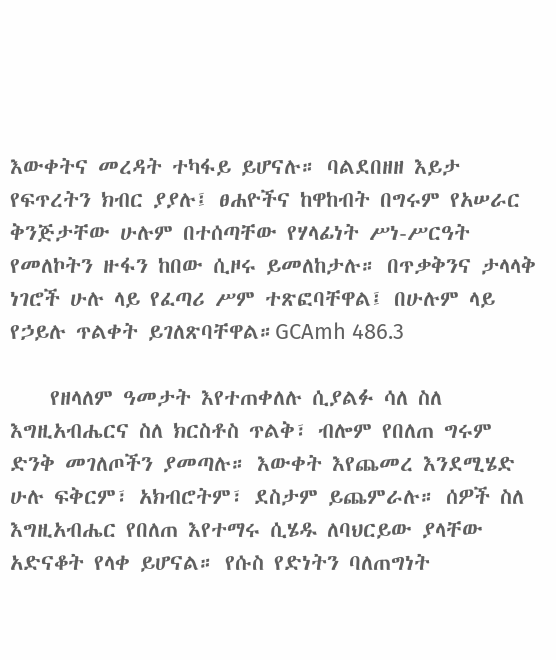እውቀትና መረዳት ተካፋይ ይሆናሉ። ባልደበዘዘ እይታ የፍጥረትን ክብር ያያሉ፤ ፀሐዮችና ከዋከብት በግሩም የአሠራር ቅንጅታቸው ሁሉም በተሰጣቸው የሃላፊነት ሥነ-ሥርዓት የመለኮትን ዙፋን ከበው ሲዞሩ ይመለከታሉ። በጥቃቅንና ታላላቅ ነገሮች ሁሉ ላይ የፈጣሪ ሥም ተጽፎባቸዋል፤ በሁሉም ላይ የኃይሉ ጥልቀት ይገለጽባቸዋል።GCAmh 486.3

    የዘላለም ዓመታት እየተጠቀለሉ ሲያልፉ ሳለ ስለ እግዚአብሔርና ስለ ክርስቶስ ጥልቅ፣ ብሎም የበለጠ ግሩም ድንቅ መገለጦችን ያመጣሉ። እውቀት እየጨመረ እንደሚሄድ ሁሉ ፍቅርም፣ አክብሮትም፣ ደስታም ይጨምራሉ። ሰዎች ስለ እግዚአብሔር የበለጠ እየተማሩ ሲሄዱ ለባህርይው ያላቸው አድናቆት የላቀ ይሆናል። የሱስ የድነትን ባለጠግነት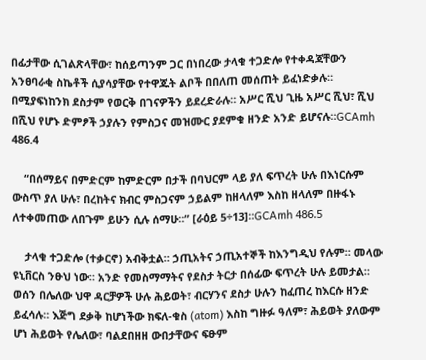በፊታቸው ሲገልጽላቸው፣ ከሰይጣንም ጋር በነበረው ታላቁ ተጋድሎ የተቀዳጃቸውን አንፀባራቂ ስኬቶች ሲያሳያቸው የተዋጁት ልቦች በበለጠ መሰጠት ይፈነድቃሉ። በሚያፍነከንክ ደስታም የወርቅ በገናዎችን ይደረድራሉ። አሥር ሺህ ጊዜ አሥር ሺህ፣ ሺህ በሺህ የሆኑ ድምፆች ኃያሉን የምስጋና መዝሙር ያደምቁ ዘንድ አንድ ይሆናሉ።GCAmh 486.4

    “በሰማይና በምድርም ከምድርም በታች በባህርም ላይ ያለ ፍጥረት ሁሉ በእነርሱም ውስጥ ያለ ሁሉ፣ በረከትና ክብር ምስጋናም ኃይልም ከዘላለም እስከ ዘላለም በዙፋኑ ለተቀመጠው ለበጉም ይሁን ሲሉ ሰማሁ።” [ራዕይ 5÷13]።GCAmh 486.5

    ታላቁ ተጋድሎ (ተቃርኖ) አብቅቷል። ኃጢአትና ኃጢአተኞች ከእንግዲህ የሉም። መላው ዩኒቨርስ ንፁህ ነው። አንድ የመስማማትና የደስታ ትርታ በሰፊው ፍጥረት ሁሉ ይመታል። ወሰን በሌለው ህዋ ዳርቻዎች ሁሉ ሕይወት፣ ብርሃንና ደስታ ሁሉን ከፈጠረ ከእርሱ ዘንድ ይፈሳሉ። እጅግ ደቃቅ ከሆነችው ክፍለ-ቁስ (atom) እስከ ግዙፉ ዓለም፣ ሕይወት ያለውም ሆነ ሕይወት የሌለው፣ ባልደበዘዘ ውበታቸውና ፍፁም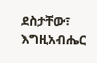ደስታቸው፣ እግዚአብሔር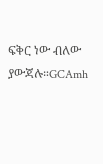ፍቅር ነው ብለው ያውጃሉ።GCAmh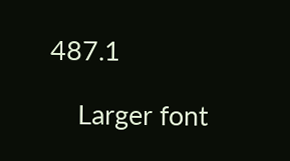487.1

    Larger font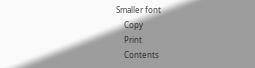Smaller font
    Copy
    Print
    Contents